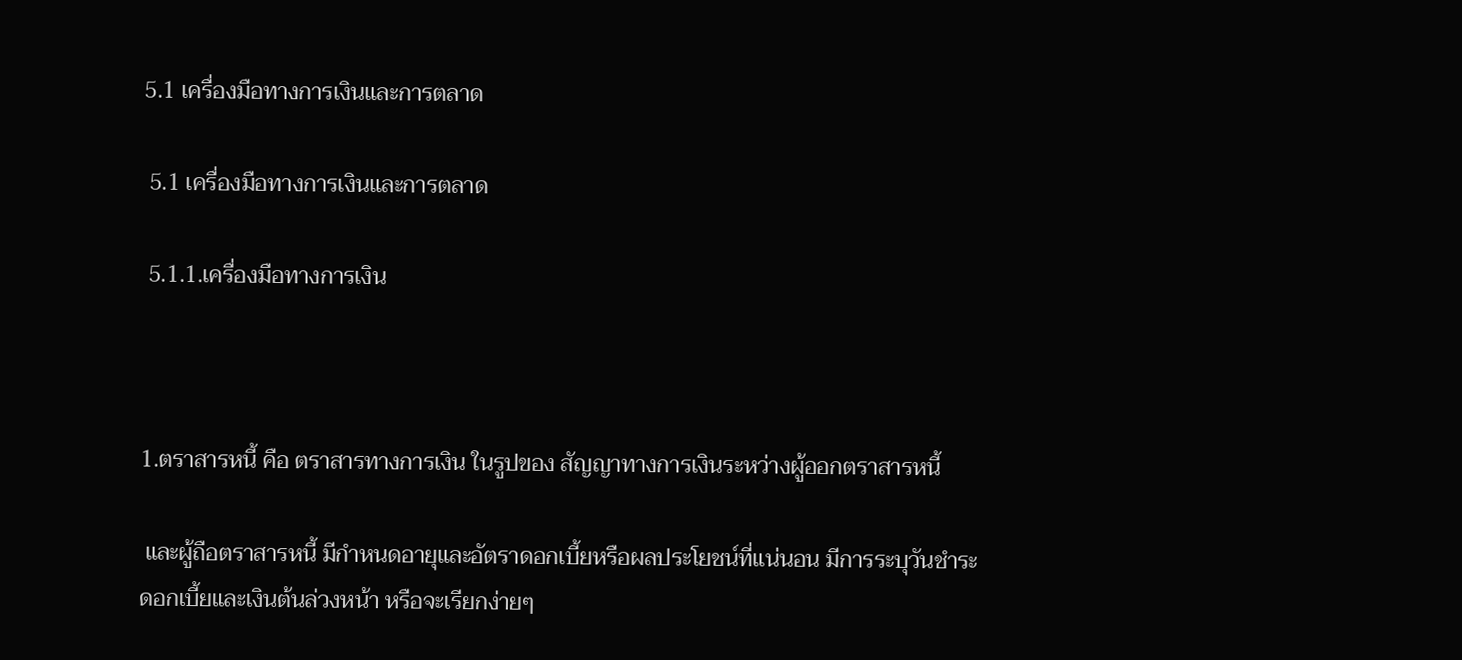5.1 เครื่องมือทางการเงินและการตลาด

 5.1 เครื่องมือทางการเงินและการตลาด

 5.1.1.เครื่องมือทางการเงิน



1.ตราสารหนี้ คือ ตราสารทางการเงิน ในรูปของ สัญญาทางการเงินระหว่างผู้ออกตราสารหนี้

 และผู้ถือตราสารหนี้ มีกำหนดอายุและอัตราดอกเบี้ยหรือผลประโยชน์ที่แน่นอน มีการระบุวันชำระ
ดอกเบี้ยและเงินต้นล่วงหน้า หรือจะเรียกง่ายๆ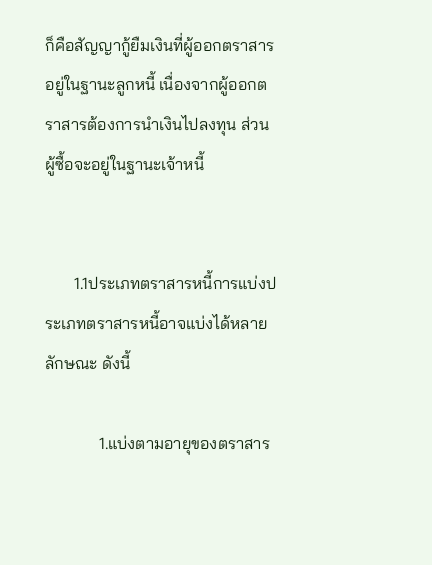ก็คือสัญญากู้ยืมเงินที่ผู้ออกตราสารอยู่ในฐานะลูกหนี้ เนื่องจากผู้ออกตราสารต้องการนำเงินไปลงทุน ส่วนผู้ซื้อจะอยู่ในฐานะเจ้าหนี้


       1.1ประเภทตราสารหนี้การแบ่งประเภทตราสารหนี้อาจแบ่งได้หลายลักษณะ ดังนี้

             1.แบ่งตามอายุของตราสาร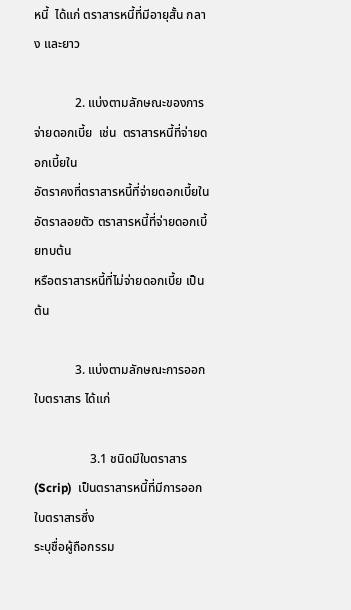หนี้  ได้แก่ ตราสารหนี้ที่มีอายุสั้น กลาง และยาว

             2. แบ่งตามลักษณะของการจ่ายดอกเบี้ย  เช่น  ตราสารหนี้ที่จ่ายดอกเบี้ยใน
อัตราคงที่ตราสารหนี้ที่จ่ายดอกเบี้ยในอัตราลอยตัว ตราสารหนี้ที่จ่ายดอกเบี้ยทบต้น
หรือตราสารหนี้ที่ไม่จ่ายดอกเบี้ย เป็นต้น

             3. แบ่งตามลักษณะการออกใบตราสาร ได้แก่

                  3.1 ชนิดมีใบตราสาร (Scrip)  เป็นตราสารหนี้ที่มีการออกใบตราสารซึ่ง
ระบุชื่อผู้ถือกรรม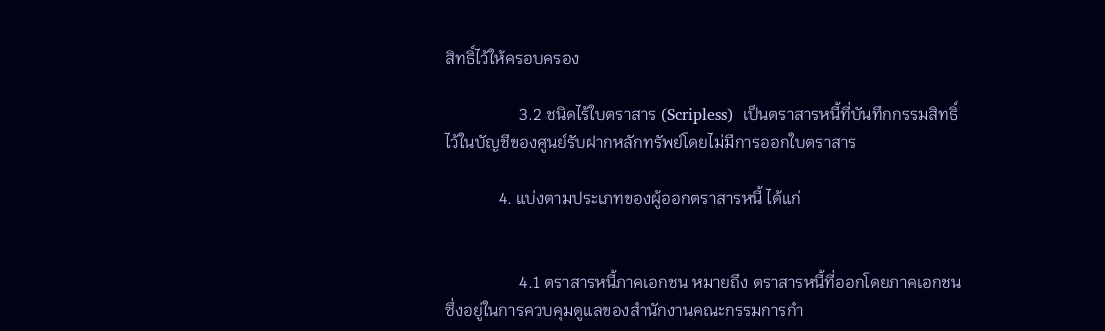สิทธิ์ไว้ให้ครอบครอง

                  3.2 ชนิดไร้ใบตราสาร (Scripless)  เป็นตราสารหนี้ที่บันทึกกรรมสิทธิ์
ไว้ในบัญชีของศูนย์รับฝากหลักทรัพย์โดยไม่มีการออกใบตราสาร

             4. แบ่งตามประเภทของผู้ออกตราสารหนี้ ได้แก่


                  4.1 ตราสารหนี้ภาคเอกชน หมายถึง ตราสารหนี้ที่ออกโดยภาคเอกชน
ซึ่งอยู่ในการควบคุมดูแลของสำนักงานคณะกรรมการกำ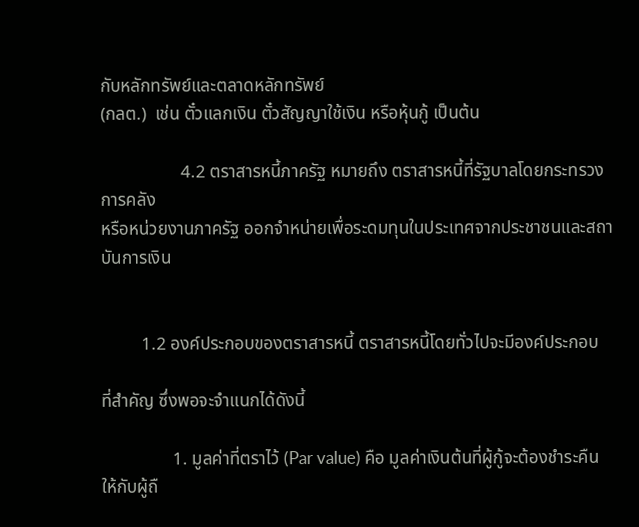กับหลักทรัพย์และตลาดหลักทรัพย์
(กลต.)  เช่น ตั๋วแลกเงิน ตั๋วสัญญาใช้เงิน หรือหุ้นกู้ เป็นต้น

                  4.2 ตราสารหนี้ภาครัฐ หมายถึง ตราสารหนี้ที่รัฐบาลโดยกระทรวงการคลัง
หรือหน่วยงานภาครัฐ ออกจำหน่ายเพื่อระดมทุนในประเทศจากประชาชนและสถาบันการเงิน


         1.2 องค์ประกอบของตราสารหนี้ ตราสารหนี้โดยทั่วไปจะมีองค์ประกอบ

ที่สำคัญ ซึ่งพอจะจำแนกได้ดังนี้

                1. มูลค่าที่ตราไว้ (Par value) คือ มูลค่าเงินต้นที่ผู้กู้จะต้องชำระคืนให้กับผู้ถื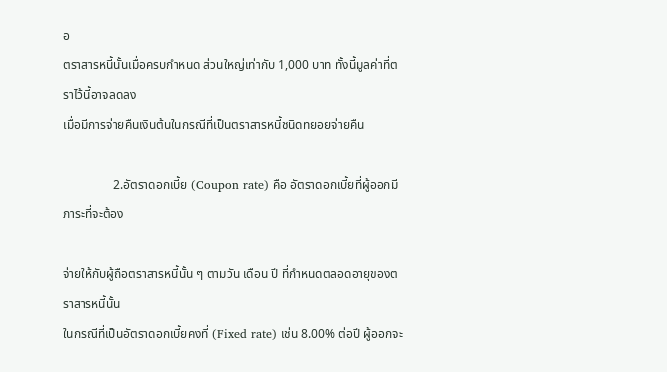อ
ตราสารหนี้นั้นเมื่อครบกำหนด ส่วนใหญ่เท่ากับ 1,000 บาท ทั้งนี้มูลค่าที่ตราไว้นี้อาจลดลง
เมื่อมีการจ่ายคืนเงินต้นในกรณีที่เป็นตราสารหนี้ชนิดทยอยจ่ายคืน

                2.อัตราดอกเบี้ย (Coupon rate) คือ อัตราดอกเบี้ยที่ผู้ออกมีภาระที่จะต้อง

จ่ายให้กับผู้ถือตราสารหนี้นั้น ๆ ตามวัน เดือน ปี ที่กำหนดตลอดอายุของตราสารหนี้นั้น
ในกรณีที่เป็นอัตราดอกเบี้ยคงที่ (Fixed rate) เช่น 8.00% ต่อปี ผู้ออกจะ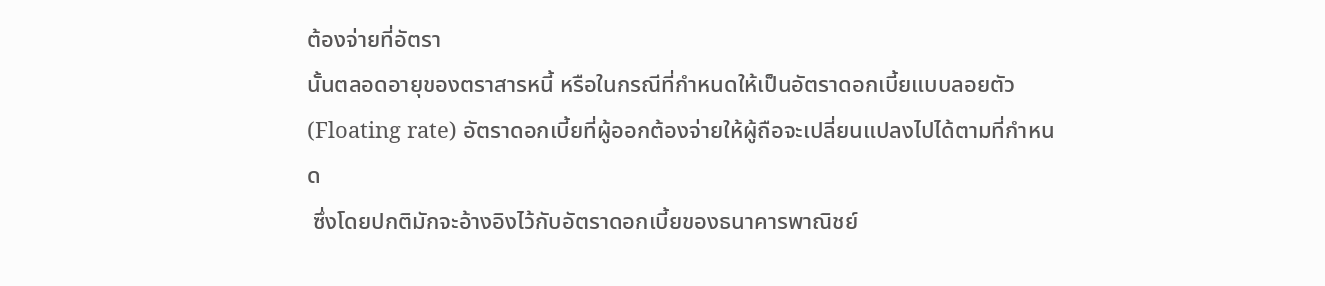ต้องจ่ายที่อัตรา
นั้นตลอดอายุของตราสารหนี้ หรือในกรณีที่กำหนดให้เป็นอัตราดอกเบี้ยแบบลอยตัว
(Floating rate) อัตราดอกเบี้ยที่ผู้ออกต้องจ่ายให้ผู้ถือจะเปลี่ยนแปลงไปได้ตามที่กำหนด
 ซึ่งโดยปกติมักจะอ้างอิงไว้กับอัตราดอกเบี้ยของธนาคารพาณิชย์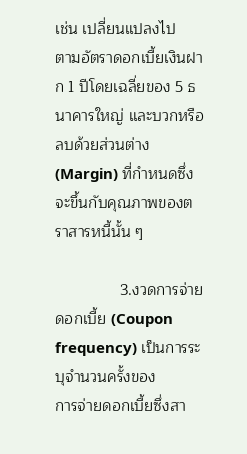เช่น เปลี่ยนแปลงไป
ตามอัตราดอกเบี้ยเงินฝาก 1 ปีโดยเฉลี่ยของ 5 ธนาคารใหญ่ และบวกหรือลบด้วยส่วนต่าง
(Margin) ที่กำหนดซึ่งจะขึ้นกับคุณภาพของตราสารหนี้นั้น ๆ

               3.งวดการจ่ายดอกเบี้ย (Coupon frequency) เป็นการระบุจำนวนครั้งของ
การจ่ายดอกเบี้ยซึ่งสา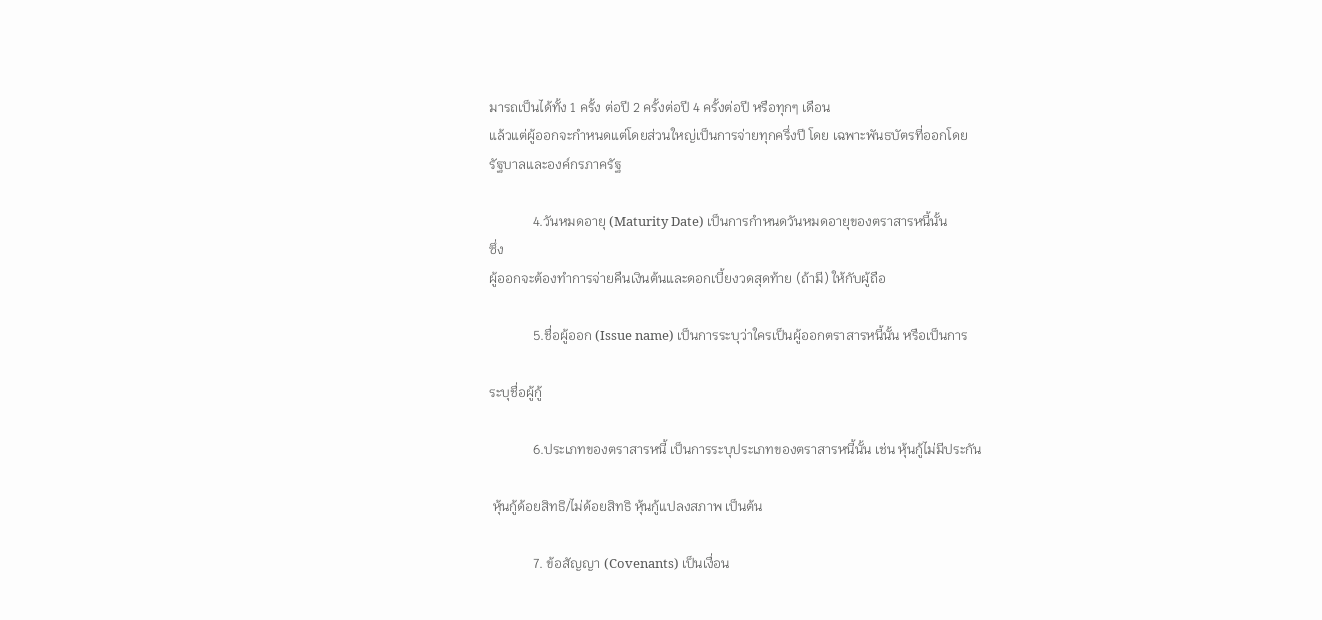มารถเป็นได้ทั้ง 1 ครั้ง ต่อปี 2 ครั้งต่อปี 4 ครั้งต่อปี หรือทุกๆ เดือน
แล้วแต่ผู้ออกจะกำหนดแต่โดยส่วนใหญ่เป็นการจ่ายทุกครึ่งปี โดย เฉพาะพันธบัตรที่ออกโดย
รัฐบาลและองค์กรภาครัฐ

             4.วันหมดอายุ (Maturity Date) เป็นการกำหนดวันหมดอายุของตราสารหนี้นั้น
ซึ่ง
ผู้ออกจะต้องทำการจ่ายคืนเงินต้นและดอกเบี้ยงวดสุดท้าย (ถ้ามี) ให้กับผู้ถือ

             5.ชื่อผู้ออก (Issue name) เป็นการระบุว่าใครเป็นผู้ออกตราสารหนี้นั้น หรือเป็นการ

ระบุชื่อผู้กู้

             6.ประเภทของตราสารหนี้ เป็นการระบุประเภทของตราสารหนี้นั้น เช่น หุ้นกู้ไม่มีประกัน

 หุ้นกู้ด้อยสิทธิ/ไม่ด้อยสิทธิ หุ้นกู้แปลงสภาพ เป็นต้น

             7. ข้อสัญญา (Covenants) เป็นเงื่อน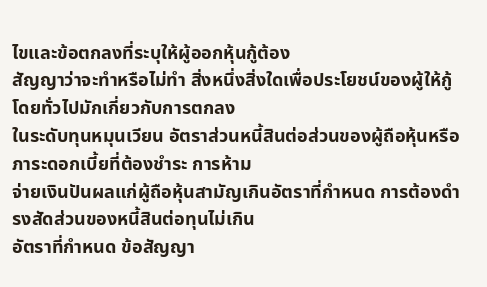ไขและข้อตกลงที่ระบุให้ผู้ออกหุ้นกู้ต้อง
สัญญาว่าจะทำหรือไม่ทำ สิ่งหนึ่งสิ่งใดเพื่อประโยชน์ของผู้ให้กู้ โดยทั่วไปมักเกี่ยวกับการตกลง
ในระดับทุนหมุนเวียน อัตราส่วนหนี้สินต่อส่วนของผู้ถือหุ้นหรือภาระดอกเบี้ยที่ต้องชำระ การห้าม
จ่ายเงินปันผลแก่ผู้ถือหุ้นสามัญเกินอัตราที่กำหนด การต้องดำรงสัดส่วนของหนี้สินต่อทุนไม่เกิน
อัตราที่กำหนด ข้อสัญญา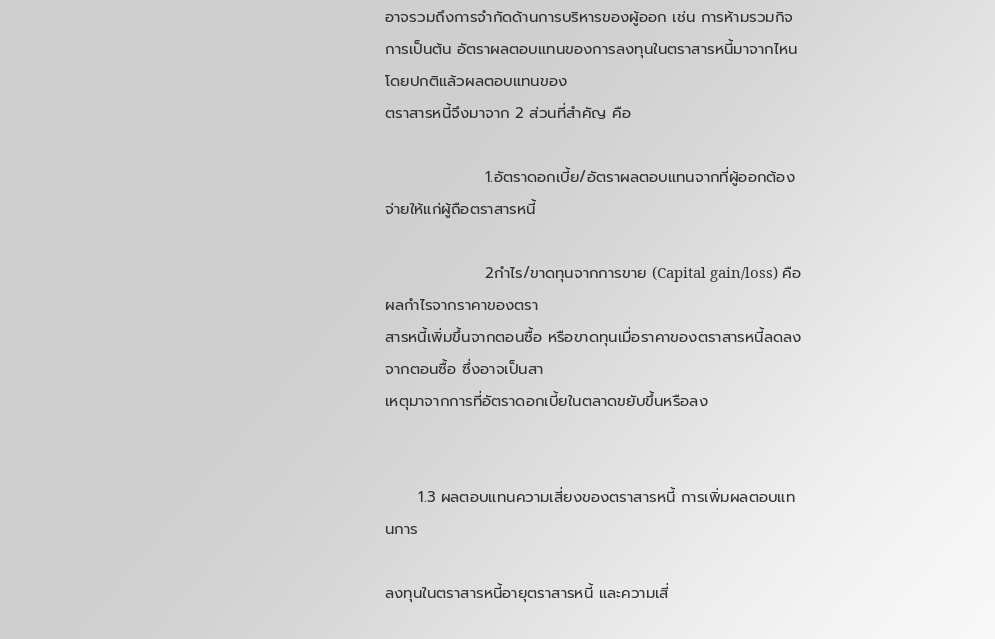อาจรวมถึงการจำกัดด้านการบริหารของผู้ออก เช่น การห้ามรวมกิจการเป็นต้น อัตราผลตอบแทนของการลงทุนในตราสารหนี้มาจากไหนโดยปกติแล้วผลตอบแทนของ
ตราสารหนี้จึงมาจาก 2 ส่วนที่สำคัญ คือ

                  1.อัตราดอกเบี้ย/อัตราผลตอบแทนจากที่ผู้ออกต้องจ่ายให้แก่ผู้ถือตราสารหนี้

                  2กำไร/ขาดทุนจากการขาย (Capital gain/loss) คือผลกำไรจากราคาของตรา
สารหนี้เพิ่มขึ้นจากตอนซื้อ หรือขาดทุนเมื่อราคาของตราสารหนี้ลดลงจากตอนซื้อ ซึ่งอาจเป็นสา
เหตุมาจากการที่อัตราดอกเบี้ยในตลาดขยับขึ้นหรือลง


      1.3 ผลตอบแทนความเสี่ยงของตราสารหนี้ การเพิ่มผลตอบแทนการ

ลงทุนในตราสารหนี้อายุตราสารหนี้ และความเสี่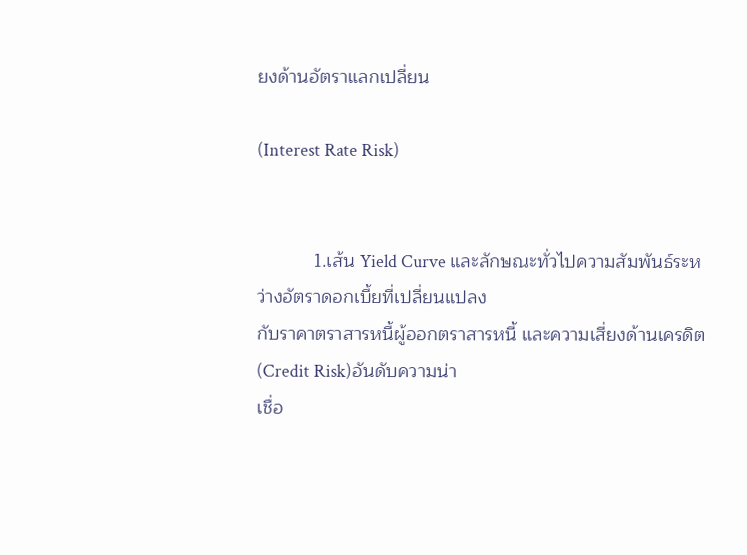ยงด้านอัตราแลกเปลี่ยน

(Interest Rate Risk)


           1.เส้น Yield Curve และลักษณะทั่วไปความสัมพันธ์ระหว่างอัตราดอกเบี้ยที่เปลี่ยนแปลง
กับราคาตราสารหนี้ผู้ออกตราสารหนี้ และความเสี่ยงด้านเครดิต (Credit Risk)อันดับความน่า
เชื่อ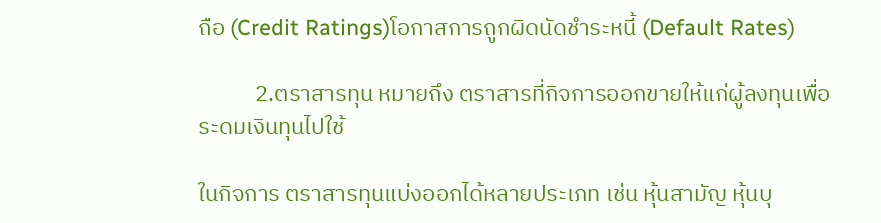ถือ (Credit Ratings)โอกาสการถูกผิดนัดชำระหนี้ (Default Rates)

           2.ตราสารทุน หมายถึง ตราสารที่กิจการออกขายให้แก่ผู้ลงทุนเพื่อระดมเงินทุนไปใช้

ในกิจการ ตราสารทุนแบ่งออกได้หลายประเภท เช่น หุ้นสามัญ หุ้นบุ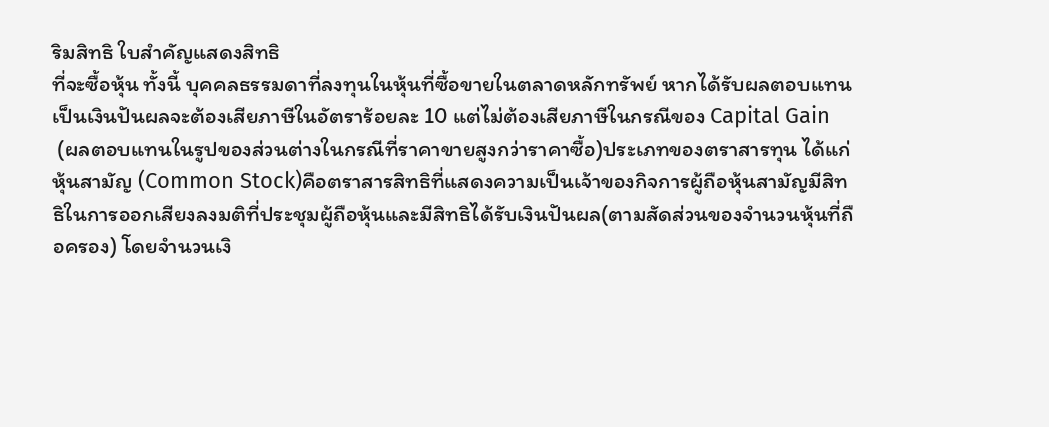ริมสิทธิ ใบสำคัญแสดงสิทธิ
ที่จะซื้อหุ้น ทั้งนี้ บุคคลธรรมดาที่ลงทุนในหุ้นที่ซื้อขายในตลาดหลักทรัพย์ หากได้รับผลตอบแทน
เป็นเงินปันผลจะต้องเสียภาษีในอัตราร้อยละ 10 แต่ไม่ต้องเสียภาษีในกรณีของ Capital Gain
 (ผลตอบแทนในรูปของส่วนต่างในกรณีที่ราคาขายสูงกว่าราคาซื้อ)ประเภทของตราสารทุน ได้แก่
หุ้นสามัญ (Common Stock)คือตราสารสิทธิที่แสดงความเป็นเจ้าของกิจการผู้ถือหุ้นสามัญมีสิทธิในการออกเสียงลงมติที่ประชุมผู้ถือหุ้นและมีสิทธิได้รับเงินปันผล(ตามสัดส่วนของจำนวนหุ้นที่ถือครอง) โดยจำนวนเงิ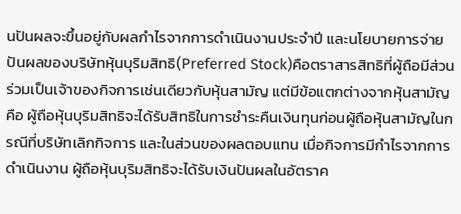นปันผลจะขึ้นอยู่กับผลกำไรจากการดำเนินงานประจำปี และนโยบายการจ่ายปันผลของบริษัทหุ้นบุริมสิทธิ(Preferred Stock)คือตราสารสิทธิที่ผู้ถือมีส่วนร่วมเป็นเจ้าของกิจการเช่นเดียวกับหุ้นสามัญ แต่มีข้อแตกต่างจากหุ้นสามัญคือ ผู้ถือหุ้นบุริมสิทธิจะได้รับสิทธิในการชำระคืนเงินทุนก่อนผู้ถือหุ้นสามัญในกรณีที่บริษัทเลิกกิจการ และในส่วนของผลตอบแทน เมื่อกิจการมีกำไรจากการดำเนินงาน ผู้ถือหุ้นบุริมสิทธิจะได้รับเงินปันผลในอัตราค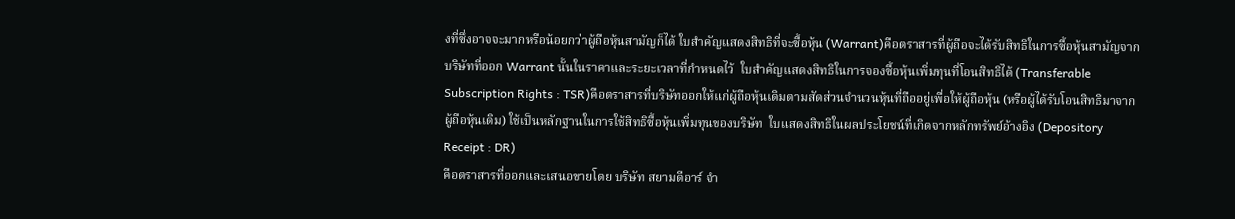งที่ซึ่งอาจจะมากหรือน้อยกว่าผู้ถือหุ้นสามัญก็ได้ ใบสำคัญแสดงสิทธิที่จะซื้อหุ้น (Warrant)คือตราสารที่ผู้ถือจะได้รับสิทธิในการซื้อหุ้นสามัญจากบริษัทที่ออก Warrant นั้นในราคาและระยะเวลาที่กำหนดไว้  ใบสำคัญแสดงสิทธิในการจองซื้อหุ้นเพิ่มทุนที่โอนสิทธิได้ (Transferable Subscription Rights : TSR)คือตราสารที่บริษัทออกให้แก่ผู้ถือหุ้นเดิมตามสัดส่วนจำนวนหุ้นที่ถืออยู่เพื่อให้ผู้ถือหุ้น (หรือผู้ได้รับโอนสิทธิมาจากผู้ถือหุ้นเดิม) ใช้เป็นหลักฐานในการใช้สิทธิซื้อหุ้นเพิ่มทุนของบริษัท  ใบแสดงสิทธิในผลประโยชน์ที่เกิดจากหลักทรัพย์อ้างอิง (Depository Receipt : DR)
คือตราสารที่ออกและเสนอขายโดย บริษัท สยามดีอาร์ จำ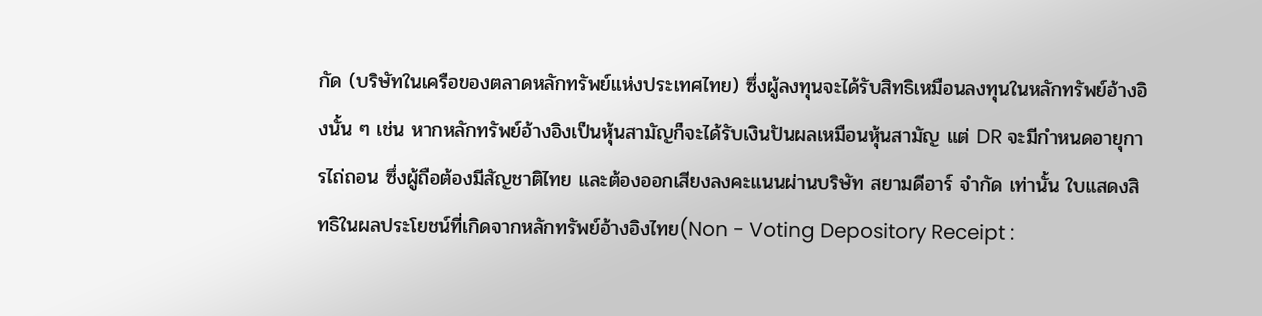กัด (บริษัทในเครือของตลาดหลักทรัพย์แห่งประเทศไทย) ซึ่งผู้ลงทุนจะได้รับสิทธิเหมือนลงทุนในหลักทรัพย์อ้างอิงนั้น ๆ เช่น หากหลักทรัพย์อ้างอิงเป็นหุ้นสามัญก็จะได้รับเงินปันผลเหมือนหุ้นสามัญ แต่ DR จะมีกำหนดอายุการไถ่ถอน ซึ่งผู้ถือต้องมีสัญชาติไทย และต้องออกเสียงลงคะแนนผ่านบริษัท สยามดีอาร์ จำกัด เท่านั้น ใบแสดงสิทธิในผลประโยชน์ที่เกิดจากหลักทรัพย์อ้างอิงไทย(Non - Voting Depository Receipt :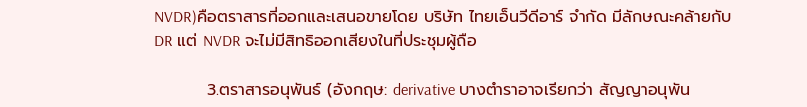NVDR)คือตราสารที่ออกและเสนอขายโดย บริษัท ไทยเอ็นวีดีอาร์ จำกัด มีลักษณะคล้ายกับ DR แต่ NVDR จะไม่มีสิทธิออกเสียงในที่ประชุมผู้ถือ

         3.ตราสารอนุพันธ์ (อังกฤษ: derivative บางตำราอาจเรียกว่า สัญญาอนุพัน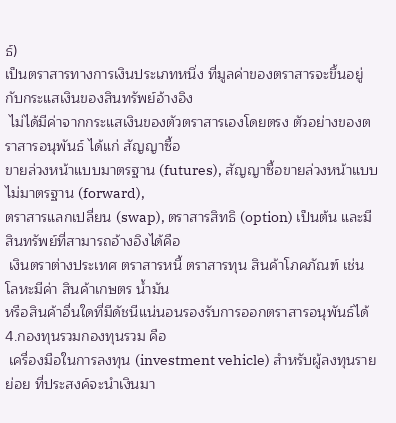ธ์)
เป็นตราสารทางการเงินประเภทหนึ่ง ที่มูลค่าของตราสารจะขึ้นอยู่กับกระแสเงินของสินทรัพย์อ้างอิง
 ไม่ได้มีค่าจากกระแสเงินของตัวตราสารเองโดยตรง ตัวอย่างของตราสารอนุพันธ์ ได้แก่ สัญญาซื้อ
ขายล่วงหน้าแบบมาตรฐาน (futures), สัญญาซื้อขายล่วงหน้าแบบไม่มาตรฐาน (forward),
ตราสารแลกเปลี่ยน (swap), ตราสารสิทธิ (option) เป็นต้น และมีสินทรัพย์ที่สามารถอ้างอิงได้คือ
 เงินตราต่างประเทศ ตราสารหนี้ ตราสารทุน สินค้าโภคภัณฑ์ เช่น โลหะมีค่า สินค้าเกษตร น้ำมัน
หรือสินค้าอื่นใดที่มีดัชนีแน่นอนรองรับการออกตราสารอนุพันธ์ได้4.กองทุนรวมกองทุนรวม คือ
 เครื่องมือในการลงทุน (investment vehicle) สำหรับผู้ลงทุนรายย่อย ที่ประสงค์จะนำเงินมา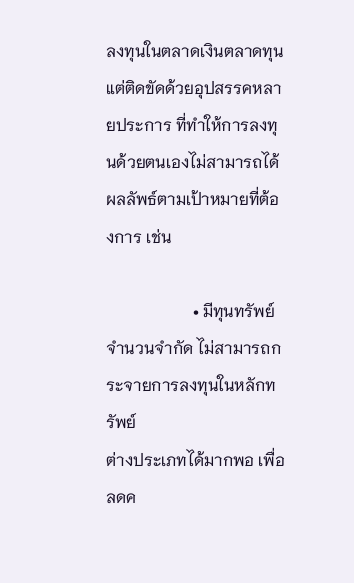ลงทุนในตลาดเงินตลาดทุนแต่ติดขัดด้วยอุปสรรคหลายประการ ที่ทำให้การลงทุนด้วยตนเองไม่สามารถได้ผลลัพธ์ตามเป้าหมายที่ต้องการ เช่น

                     • มีทุนทรัพย์จำนวนจำกัด ไม่สามารถกระจายการลงทุนในหลักทรัพย์
ต่างประเภทได้มากพอ เพื่อลดค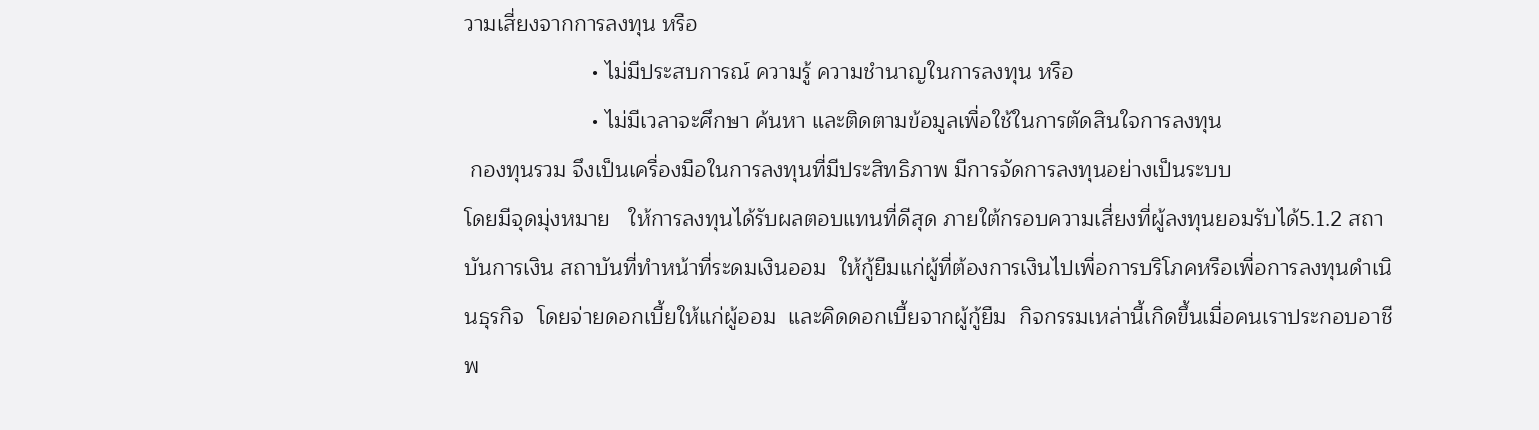วามเสี่ยงจากการลงทุน หรือ
                     • ไม่มีประสบการณ์ ความรู้ ความชำนาญในการลงทุน หรือ
                     • ไม่มีเวลาจะศึกษา ค้นหา และติดตามข้อมูลเพื่อใช้ในการตัดสินใจการลงทุน
 กองทุนรวม จึงเป็นเครื่องมือในการลงทุนที่มีประสิทธิภาพ มีการจัดการลงทุนอย่างเป็นระบบ
โดยมีจุดมุ่งหมาย   ให้การลงทุนได้รับผลตอบแทนที่ดีสุด ภายใต้กรอบความเสี่ยงที่ผู้ลงทุนยอมรับได้5.1.2 สถาบันการเงิน สถาบันที่ทำหน้าที่ระดมเงินออม  ให้กู้ยืมแก่ผู้ที่ต้องการเงินไปเพื่อการบริโภคหรือเพื่อการลงทุนดำเนินธุรกิจ  โดยจ่ายดอกเบี้ยให้แก่ผู้ออม  และคิดดอกเบี้ยจากผู้กู้ยืม  กิจกรรมเหล่านี้เกิดขึ้นเมื่อคนเราประกอบอาชีพ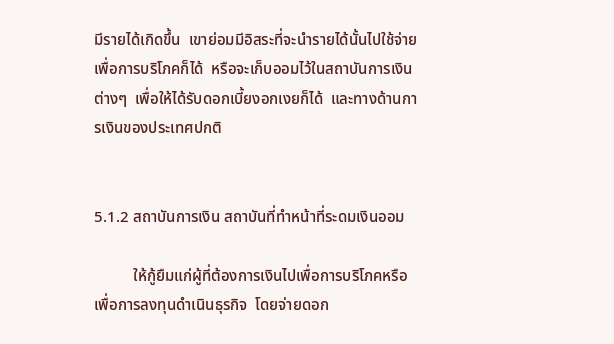มีรายได้เกิดขึ้น  เขาย่อมมีอิสระที่จะนำรายได้นั้นไปใช้จ่ายเพื่อการบริโภคก็ได้  หรือจะเก็บออมไว้ในสถาบันการเงินต่างๆ  เพื่อให้ได้รับดอกเบี้ยงอกเงยก็ได้  และทางด้านการเงินของประเทศปกติ


5.1.2 สถาบันการเงิน สถาบันที่ทำหน้าที่ระดมเงินออม

          ให้กู้ยืมแก่ผู้ที่ต้องการเงินไปเพื่อการบริโภคหรือเพื่อการลงทุนดำเนินธุรกิจ  โดยจ่ายดอก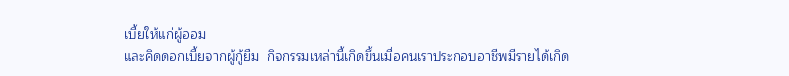เบี้ยให้แก่ผู้ออม
และคิดดอกเบี้ยจากผู้กู้ยืม  กิจกรรมเหล่านี้เกิดขึ้นเมื่อคนเราประกอบอาชีพมีรายได้เกิด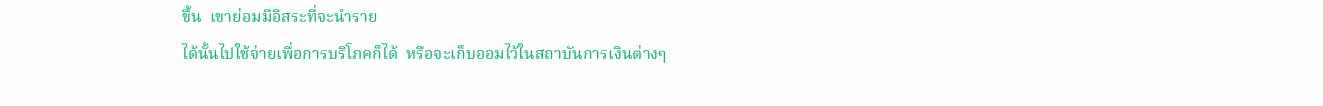ขึ้น  เขาย่อมมีอิสระที่จะนำราย
ได้นั้นไปใช้จ่ายเพื่อการบริโภคก็ได้  หรือจะเก็บออมไว้ในสถาบันการเงินต่างๆ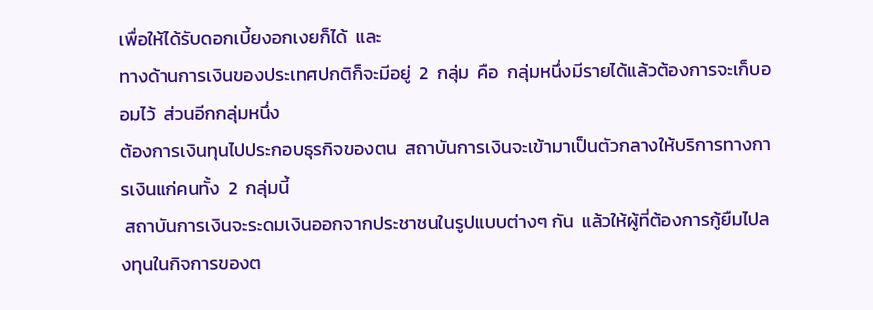เพื่อให้ได้รับดอกเบี้ยงอกเงยก็ได้  และ
ทางด้านการเงินของประเทศปกติก็จะมีอยู่  2  กลุ่ม  คือ  กลุ่มหนึ่งมีรายได้แล้วต้องการจะเก็บออมไว้  ส่วนอีกกลุ่มหนึ่ง
ต้องการเงินทุนไปประกอบธุรกิจของตน  สถาบันการเงินจะเข้ามาเป็นตัวกลางให้บริการทางการเงินแก่คนทั้ง  2  กลุ่มนี้
 สถาบันการเงินจะระดมเงินออกจากประชาชนในรูปแบบต่างๆ กัน  แล้วให้ผู้ที่ต้องการกู้ยืมไปลงทุนในกิจการของต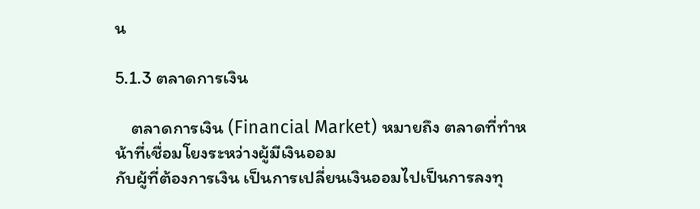น

5.1.3 ตลาดการเงิน

    ตลาดการเงิน (Financial Market) หมายถึง ตลาดที่ทำหน้าที่เชื่อมโยงระหว่างผู้มีเงินออม
กับผู้ที่ต้องการเงิน เป็นการเปลี่ยนเงินออมไปเป็นการลงทุ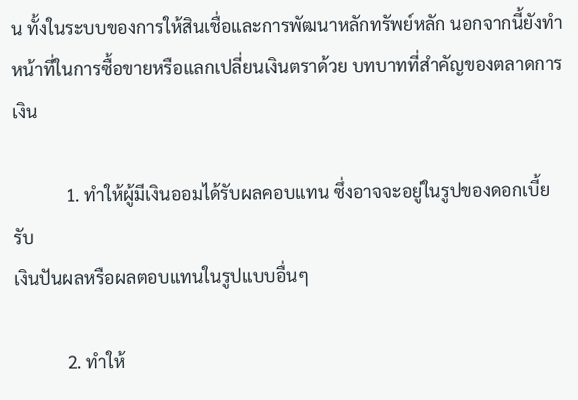น ทั้งในระบบของการให้สินเชื่อและการพัฒนาหลักทรัพย์หลัก นอกจากนี้ยังทำหน้าที่ในการซื้อขายหรือแลกเปลี่ยนเงินตราด้วย บทบาทที่สำคัญของตลาดการเงิน

            1. ทำให้ผู้มีเงินออมได้รับผลคอบแทน ซึ่งอาจจะอยู่ในรูปของดอกเบี้ยรับ
เงินปันผลหรือผลตอบแทนในรูปแบบอื่นๆ

            2. ทำให้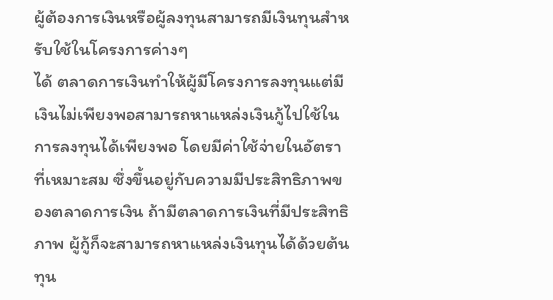ผู้ต้องการเงินหรือผู้ลงทุนสามารถมีเงินทุนสำหรับใช้ในโครงการค่างๆ
ได้ ตลาดการเงินทำให้ผู้มีโครงการลงทุนแต่มีเงินไม่เพียงพอสามารถหาแหล่งเงินกู้ไปใช้ในการลงทุนได้เพียงพอ โดยมีค่าใช้จ่ายในอัตราที่เหมาะสม ซึ่งขึ้นอยู่กับความมีประสิทธิภาพของตลาดการเงิน ถ้ามีตลาดการเงินที่มีประสิทธิภาพ ผู้กู้ก็จะสามารถหาแหล่งเงินทุนได้ด้วยต้นทุน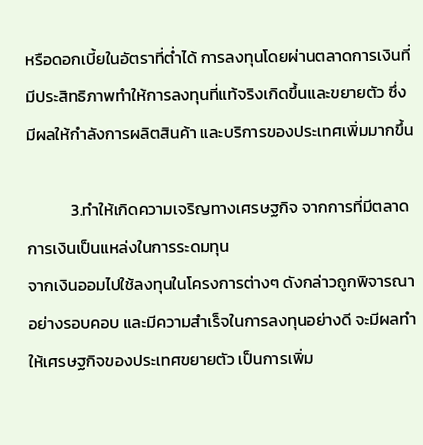หรือดอกเบี้ยในอัตราที่ต่ำได้ การลงทุนโดยผ่านตลาดการเงินที่มีประสิทธิภาพทำให้การลงทุนที่แท้จริงเกิดขึ้นและขยายตัว ซึ่งมีผลให้กำลังการผลิตสินค้า และบริการของประเทศเพิ่มมากขึ้น

            3.ทำให้เกิดความเจริญทางเศรษฐกิจ จากการที่มีตลาดการเงินเป็นแหล่งในการระดมทุน
จากเงินออมไปใช้ลงทุนในโครงการต่างๆ ดังกล่าวถูกพิจารณาอย่างรอบคอบ และมีความสำเร็จในการลงทุนอย่างดี จะมีผลทำให้เศรษฐกิจของประเทศขยายตัว เป็นการเพิ่ม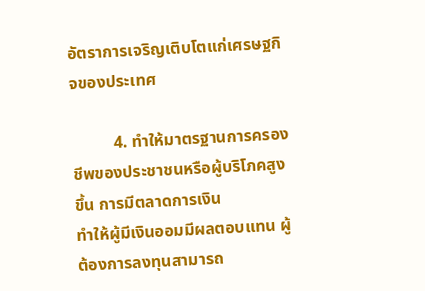อัตราการเจริญเติบโตแก่เศรษฐกิจของประเทศ

          4. ทำให้มาตรฐานการครองชีพของประชาชนหรือผู้บริโภคสูงขึ้น การมีตลาดการเงิน
ทำให้ผู้มีเงินออมมีผลตอบแทน ผู้ต้องการลงทุนสามารถ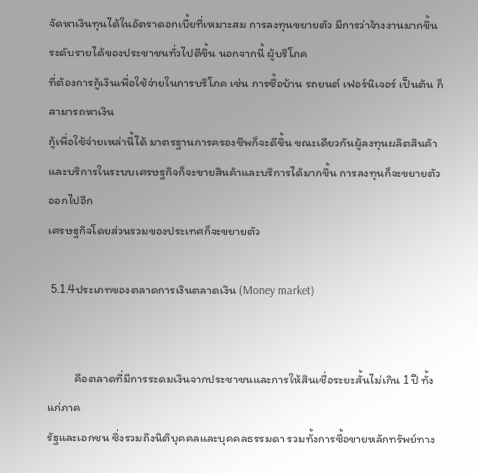จัดหาเงินทุนได้ในอัตราดอกเบี้ยที่เหมาะสม การลงทุนขยายตัว มีการว่าจ้างงานมากขึ้น ระดับรายได้ของประชาชนทั่วไปดีขึ้น นอกจากนี้ ผู้บริโภค
ที่ต้องการกู้เงินเพื่อใช้จ่ายในการบริโภค เช่น การซื้อบ้าน รถยนต์ เฟอร์นิเจอร์ เป็นต้น ก็สามารถหาเงิน
กู้เพื่อใช้จ่ายเหล่านี้ได้ มาตรฐานการครองชีพก็จะดีขึ้น ขณะเดียวกันผู้ลงทุนผลิตสินค้าและบริการในระบบเศรษฐกิจก็จะขายสินค้าและบริการได้มากขึ้น การลงทุนก็จะขยายตัวออกไปอีก
เศรษฐกิจโดยส่วนรวมของประเทศก็จะขยายตัว

 5.1.4ประเภทของตลาดการเงินตลาดเงิน (Money market)


          คือตลาดที่มีการระดมเงินจากประชาชนและการให้สินเชื่อระยะสั้นไม่เกิน 1 ปี ทั้งแก่ภาค
รัฐและเอกชน ซึ่งรวมถึงนิติบุคคลและบุคคลธรรมดา รวมทั้งการซื้อขายหลักทรัพย์ทาง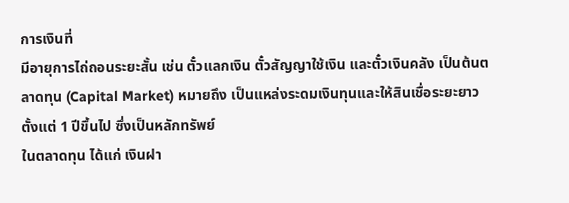การเงินที่
มีอายุการไถ่ถอนระยะสั้น เช่น ตั๋วแลกเงิน ตั๋วสัญญาใช้เงิน และตั๋วเงินคลัง เป็นต้นตลาดทุน (Capital Market) หมายถึง เป็นแหล่งระดมเงินทุนและให้สินเชื่อระยะยาวตั้งแต่ 1 ปีขึ้นไป ซึ่งเป็นหลักทรัพย์
ในตลาดทุน ได้แก่ เงินฝา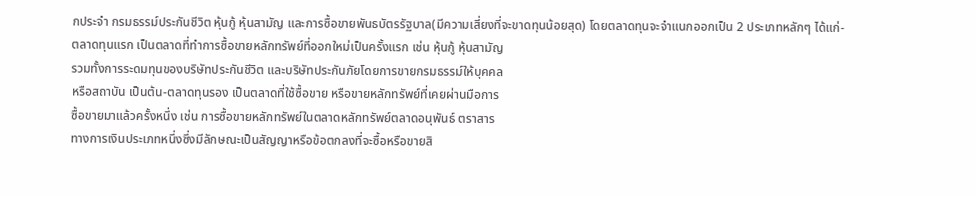กประจำ กรมธรรม์ประกันชีวิต หุ้นกู้ หุ้นสามัญ และการซื้อขายพันธบัตรรัฐบาล(มีความเสี่ยงที่จะขาดทุนน้อยสุด) โดยตลาดทุนจะจำแนกออกเป็น 2 ประเภทหลักๆ ได้แก่-
ตลาดทุนแรก เป็นตลาดที่ทำการซื้อขายหลักทรัพย์ที่ออกใหม่เป็นครั้งแรก เช่น หุ้นกู้ หุ้นสามัญ
รวมทั้งการระดมทุนของบริษัทประกันชีวิต และบริษัทประกันภัยโดยการขายกรมธรรม์ให้บุคคล
หรือสถาบัน เป็นต้น-ตลาดทุนรอง เป็นตลาดที่ใช้ซื้อขาย หรือขายหลักทรัพย์ที่เคยผ่านมือการ
ซื้อขายมาแล้วครั้งหนึ่ง เช่น การซื้อขายหลักทรัพย์ในตลาดหลักทรัพย์ตลาดอนุพันธ์ ตราสาร
ทางการเงินประเภทหนึ่งซึ่งมีลักษณะเป็นสัญญาหรือข้อตกลงที่จะซื้อหรือขายสิ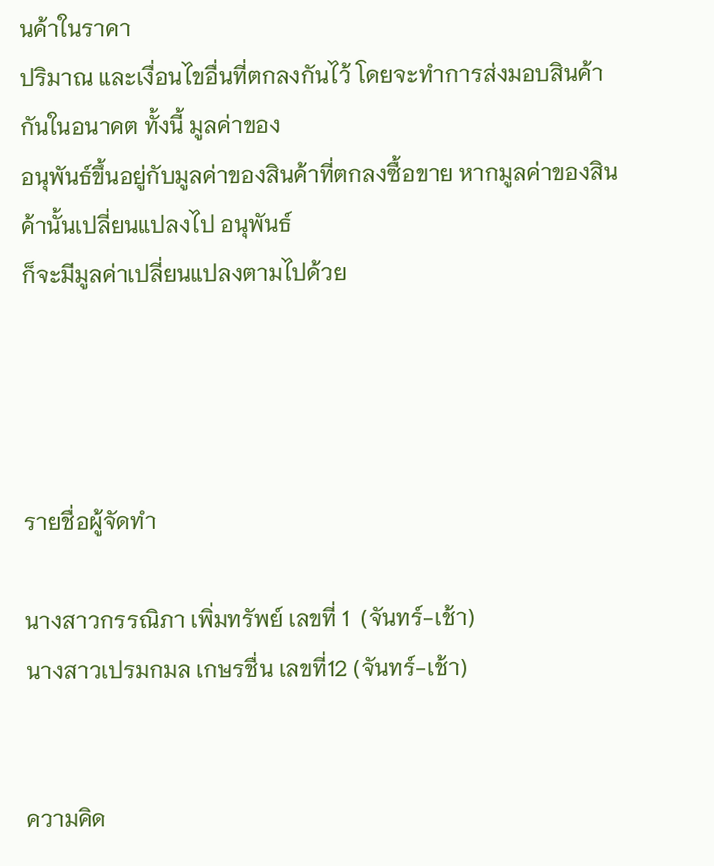นค้าในราคา
ปริมาณ และเงื่อนไขอื่นที่ตกลงกันไว้ โดยจะทำการส่งมอบสินค้ากันในอนาคต ทั้งนี้ มูลค่าของ
อนุพันธ์ขึ้นอยู่กับมูลค่าของสินค้าที่ตกลงซื้อขาย หากมูลค่าของสินค้านั้นเปลี่ยนแปลงไป อนุพันธ์
ก็จะมีมูลค่าเปลี่ยนแปลงตามไปด้วย




รายชื่อผู้จัดทำ

นางสาวกรรณิภา เพิ่มทรัพย์ เลขที่ 1  (จันทร์-เช้า)
นางสาวเปรมกมล เกษรชื่น เลขที่12 (จันทร์-เช้า)


ความคิด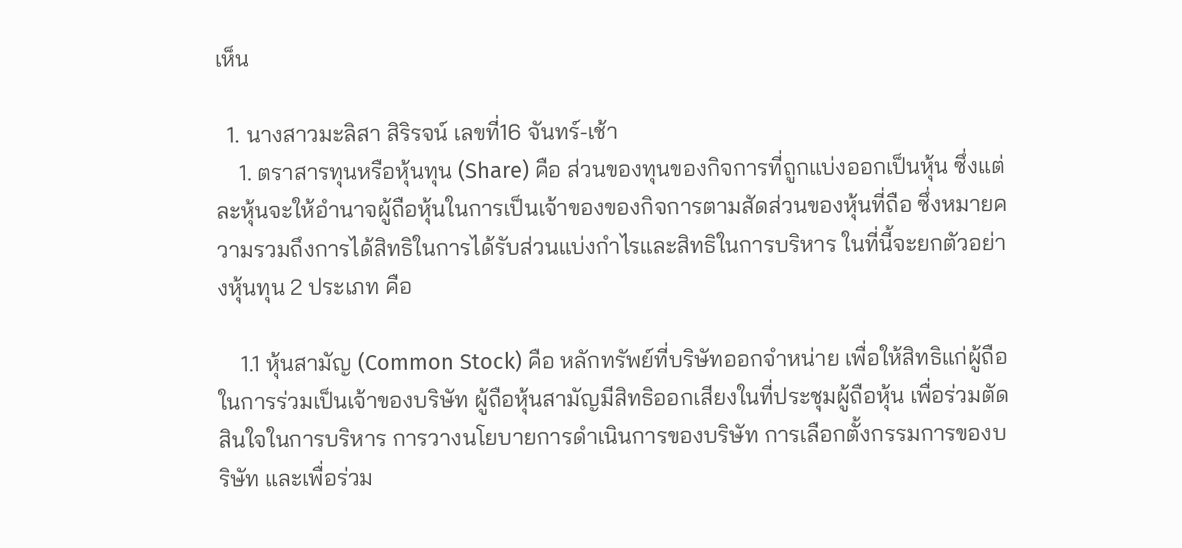เห็น

  1. นางสาวมะลิสา สิริรจน์ เลขที่16 จันทร์-เช้า
    1. ตราสารทุนหรือหุ้นทุน (Share) คือ ส่วนของทุนของกิจการที่ถูกแบ่งออกเป็นหุ้น ซึ่งแต่ละหุ้นจะให้อำนาจผู้ถือหุ้นในการเป็นเจ้าของของกิจการตามสัดส่วนของหุ้นที่ถือ ซึ่งหมายความรวมถึงการได้สิทธิในการได้รับส่วนแบ่งกำไรและสิทธิในการบริหาร ในที่นี้จะยกตัวอย่างหุ้นทุน 2 ประเภท คือ

    1.1 หุ้นสามัญ (Common Stock) คือ หลักทรัพย์ที่บริษัทออกจำหน่าย เพื่อให้สิทธิแก่ผู้ถือในการร่วมเป็นเจ้าของบริษัท ผู้ถือหุ้นสามัญมีสิทธิออกเสียงในที่ประชุมผู้ถือหุ้น เพื่อร่วมตัดสินใจในการบริหาร การวางนโยบายการดำเนินการของบริษัท การเลือกตั้งกรรมการของบริษัท และเพื่อร่วม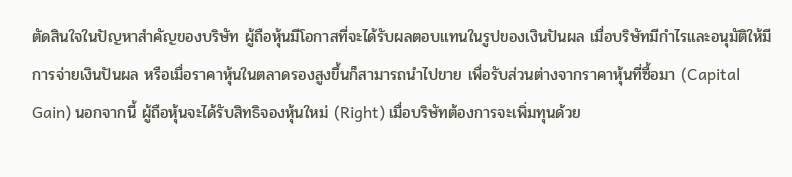ตัดสินใจในปัญหาสำคัญของบริษัท ผู้ถือหุ้นมีโอกาสที่จะได้รับผลตอบแทนในรูปของเงินปันผล เมื่อบริษัทมีกำไรและอนุมัติให้มีการจ่ายเงินปันผล หรือเมื่อราคาหุ้นในตลาดรองสูงขึ้นก็สามารถนำไปขาย เพื่อรับส่วนต่างจากราคาหุ้นที่ซื้อมา (Capital Gain) นอกจากนี้ ผู้ถือหุ้นจะได้รับสิทธิจองหุ้นใหม่ (Right) เมื่อบริษัทต้องการจะเพิ่มทุนด้วย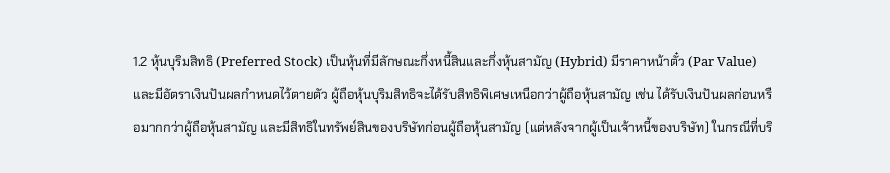1.2 หุ้นบุริมสิทธิ (Preferred Stock) เป็นหุ้นที่มีลักษณะกึ่งหนี้สินและกึ่งหุ้นสามัญ (Hybrid) มีราคาหน้าตั๋ว (Par Value) และมีอัตราเงินปันผลกำหนดไว้ตายตัว ผู้ถือหุ้นบุริมสิทธิจะได้รับสิทธิพิเศษเหนือกว่าผู้ถือหุ้นสามัญ เช่น ได้รับเงินปันผลก่อนหรือมากกว่าผู้ถือหุ้นสามัญ และมีสิทธิในทรัพย์สินของบริษัทก่อนผู้ถือหุ้นสามัญ (แต่หลังจากผู้เป็นเจ้าหนี้ของบริษัท) ในกรณีที่บริ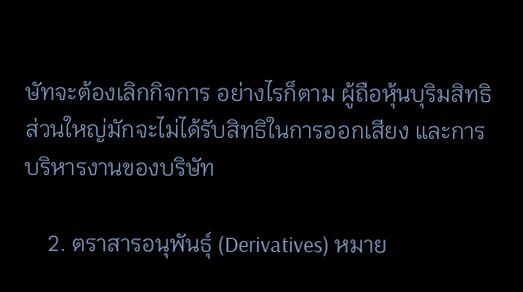ษัทจะต้องเลิกกิจการ อย่างไรก็ตาม ผู้ถือหุ้นบุริมสิทธิส่วนใหญ่มักจะไม่ได้รับสิทธิในการออกเสียง และการบริหารงานของบริษัท

    2. ตราสารอนุพันธุ์ (Derivatives) หมาย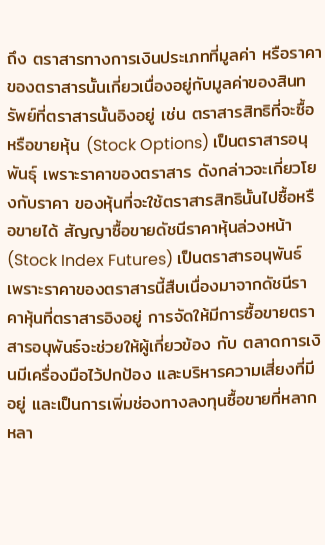ถึง ตราสารทางการเงินประเภทที่มูลค่า หรือราคาของตราสารนั้นเกี่ยวเนื่องอยู่กับมูลค่าของสินทรัพย์ที่ตราสารนั้นอิงอยู่ เช่น ตราสารสิทธิที่จะซื้อหรือขายหุ้น (Stock Options) เป็นตราสารอนุพันธุ์ เพราะราคาของตราสาร ดังกล่าวจะเกี่ยวโยงกับราคา ของหุ้นที่จะใช้ตราสารสิทธินั้นไปซื้อหรือขายได้ สัญญาซื้อขายดัชนีราคาหุ้นล่วงหน้า (Stock Index Futures) เป็นตราสารอนุพันธ์ เพราะราคาของตราสารนี้สืบเนื่องมาจากดัชนีราคาหุ้นที่ตราสารอิงอยู่ การจัดให้มีการซื้อขายตราสารอนุพันธ์จะช่วยให้ผู้เกี่ยวข้อง กับ ตลาดการเงินมีเครื่องมือไว้ปกป้อง และบริหารความเสี่ยงที่มีอยู่ และเป็นการเพิ่มช่องทางลงทุนซื้อขายที่หลากหลา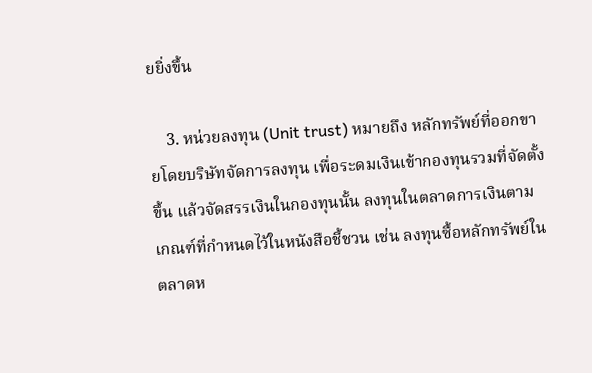ยยิ่งขึ้น

    3. หน่วยลงทุน (Unit trust) หมายถึง หลักทรัพย์ที่ออกขายโดยบริษัทจัดการลงทุน เพื่อระดมเงินเข้ากองทุนรวมที่จัดตั้งขึ้น แล้วจัดสรรเงินในกองทุนนั้น ลงทุนในตลาดการเงินตามเกณฑ์ที่กำหนดไว้ในหนังสือชี้ชวน เช่น ลงทุนซื้อหลักทรัพย์ในตลาดห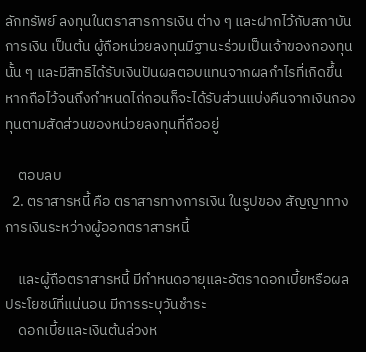ลักทรัพย์ ลงทุนในตราสารการเงิน ต่าง ๆ และฝากไว้กับสถาบันการเงิน เป็นต้น ผู้ถือหน่วยลงทุนมีฐานะร่วมเป็นเจ้าของกองทุนนั้น ๆ และมีสิทธิได้รับเงินปันผลตอบแทนจากผลกำไรที่เกิดขึ้น หากถือไว้จนถึงกำหนดไถ่ถอนก็จะได้รับส่วนแบ่งคืนจากเงินกองทุนตามสัดส่วนของหน่วยลงทุนที่ถืออยู่

    ตอบลบ
  2. ตราสารหนี้ คือ ตราสารทางการเงิน ในรูปของ สัญญาทางการเงินระหว่างผู้ออกตราสารหนี้

    และผู้ถือตราสารหนี้ มีกำหนดอายุและอัตราดอกเบี้ยหรือผลประโยชน์ที่แน่นอน มีการระบุวันชำระ
    ดอกเบี้ยและเงินต้นล่วงห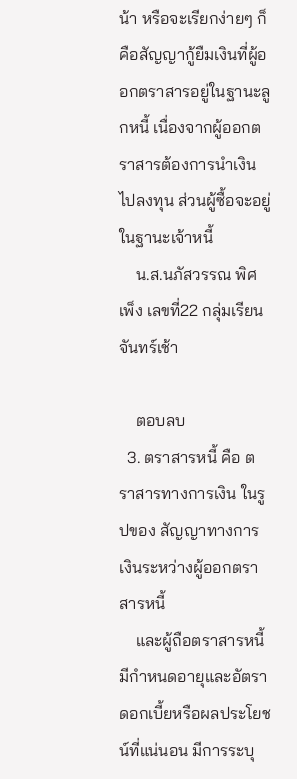น้า หรือจะเรียกง่ายๆ ก็คือสัญญากู้ยืมเงินที่ผู้ออกตราสารอยู่ในฐานะลูกหนี้ เนื่องจากผู้ออกตราสารต้องการนำเงินไปลงทุน ส่วนผู้ซื้อจะอยู่ในฐานะเจ้าหนี้
    น.ส.นภัสวรรณ พิศเพ็ง เลขที่22 กลุ่มเรียนจันทร์เช้า

    ตอบลบ
  3. ตราสารหนี้ คือ ตราสารทางการเงิน ในรูปของ สัญญาทางการเงินระหว่างผู้ออกตราสารหนี้
    และผู้ถือตราสารหนี้ มีกำหนดอายุและอัตราดอกเบี้ยหรือผลประโยชน์ที่แน่นอน มีการระบุ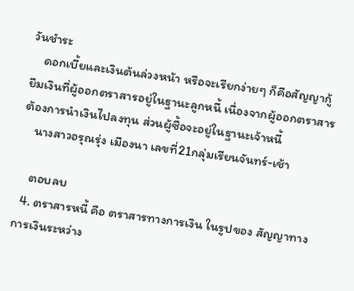วันชำระ
    ดอกเบี้ยและเงินต้นล่วงหน้า หรือจะเรียกง่ายๆ ก็คือสัญญากู้ยืมเงินที่ผู้ออกตราสารอยู่ในฐานะลูกหนี้ เนื่องจากผู้ออกตราสารต้องการนำเงินไปลงทุน ส่วนผู้ซื้อจะอยู่ในฐานะเจ้าหนี้
    นางสาวอรุณรุ่ง เมืองนา เลขที่21กลุ่มเรียนจันทร์-เช้า

    ตอบลบ
  4. ตราสารหนี้ คือ ตราสารทางการเงิน ในรูปของ สัญญาทางการเงินระหว่าง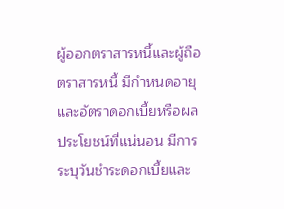ผู้ออกตราสารหนี้และผู้ถือตราสารหนี้ มีกำหนดอายุและอัตราดอกเบี้ยหรือผลประโยชน์ที่แน่นอน มีการระบุวันชำระดอกเบี้ยและ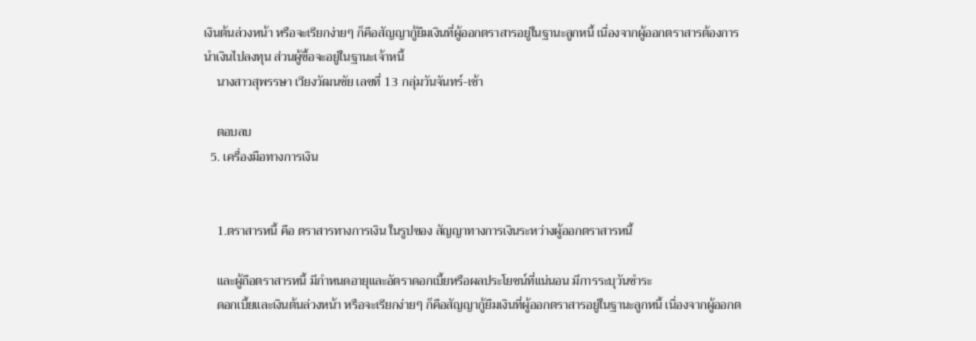เงินต้นล่วงหน้า หรือจะเรียกง่ายๆ ก็คือสัญญากู้ยืมเงินที่ผู้ออกตราสารอยู่ในฐานะลูกหนี้ เนื่องจากผู้ออกตราสารต้องการนำเงินไปลงทุน ส่วนผู้ซื้อจะอยู่ในฐานะเจ้าหนี้
    นางสาวสุพรรษา เวียงวัฒนชัย เลขที่ 13 กลุ่มวันจันทร์-เช้า

    ตอบลบ
  5. เครื่องมือทางการเงิน


    1.ตราสารหนี้ คือ ตราสารทางการเงิน ในรูปของ สัญญาทางการเงินระหว่างผู้ออกตราสารหนี้

    และผู้ถือตราสารหนี้ มีกำหนดอายุและอัตราดอกเบี้ยหรือผลประโยชน์ที่แน่นอน มีการระบุวันชำระ
    ดอกเบี้ยและเงินต้นล่วงหน้า หรือจะเรียกง่ายๆ ก็คือสัญญากู้ยืมเงินที่ผู้ออกตราสารอยู่ในฐานะลูกหนี้ เนื่องจากผู้ออกต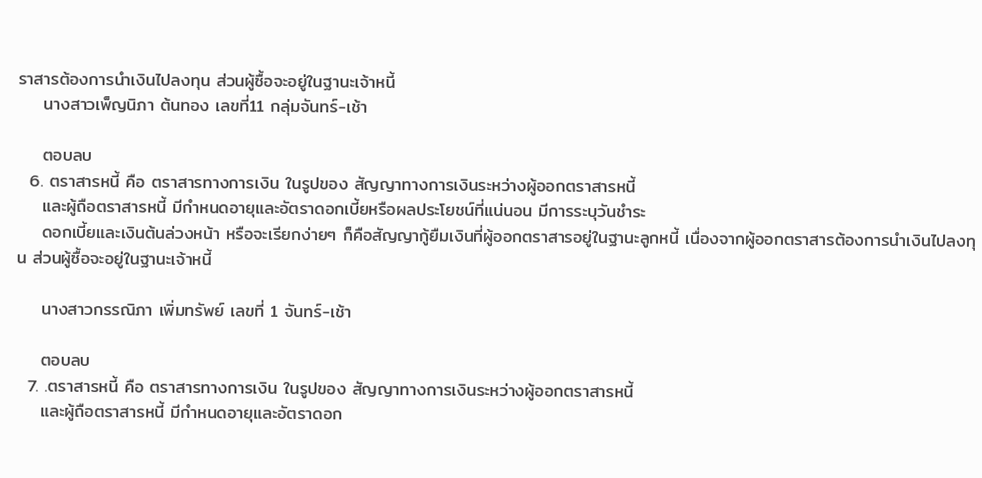ราสารต้องการนำเงินไปลงทุน ส่วนผู้ซื้อจะอยู่ในฐานะเจ้าหนี้
    นางสาวเพ็ญนิภา ต้นทอง เลขที่11 กลุ่มจันทร์-เช้า

    ตอบลบ
  6. ตราสารหนี้ คือ ตราสารทางการเงิน ในรูปของ สัญญาทางการเงินระหว่างผู้ออกตราสารหนี้
    และผู้ถือตราสารหนี้ มีกำหนดอายุและอัตราดอกเบี้ยหรือผลประโยชน์ที่แน่นอน มีการระบุวันชำระ
    ดอกเบี้ยและเงินต้นล่วงหน้า หรือจะเรียกง่ายๆ ก็คือสัญญากู้ยืมเงินที่ผู้ออกตราสารอยู่ในฐานะลูกหนี้ เนื่องจากผู้ออกตราสารต้องการนำเงินไปลงทุน ส่วนผู้ซื้อจะอยู่ในฐานะเจ้าหนี้

    นางสาวกรรณิภา เพิ่มทรัพย์ เลขที่ 1 จันทร์-เช้า

    ตอบลบ
  7. .ตราสารหนี้ คือ ตราสารทางการเงิน ในรูปของ สัญญาทางการเงินระหว่างผู้ออกตราสารหนี้
    และผู้ถือตราสารหนี้ มีกำหนดอายุและอัตราดอก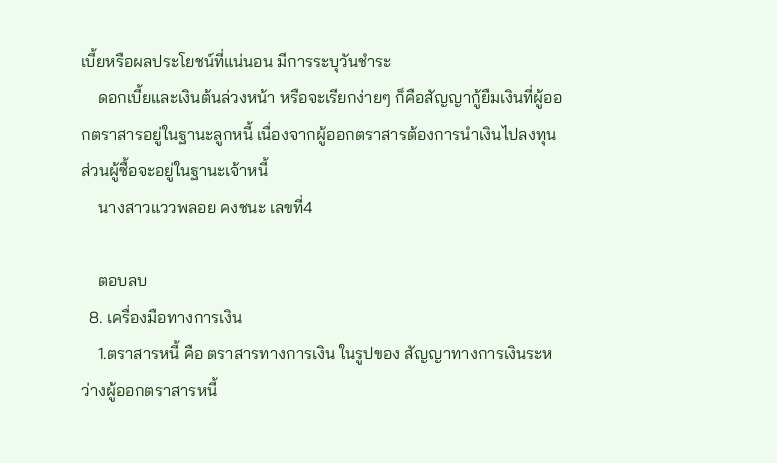เบี้ยหรือผลประโยชน์ที่แน่นอน มีการระบุวันชำระ
    ดอกเบี้ยและเงินต้นล่วงหน้า หรือจะเรียกง่ายๆ ก็คือสัญญากู้ยืมเงินที่ผู้ออกตราสารอยู่ในฐานะลูกหนี้ เนื่องจากผู้ออกตราสารต้องการนำเงินไปลงทุน ส่วนผู้ซื้อจะอยู่ในฐานะเจ้าหนี้
    นางสาวแววพลอย คงชนะ เลขที่4

    ตอบลบ
  8. เครื่องมือทางการเงิน
    1.ตราสารหนี้ คือ ตราสารทางการเงิน ในรูปของ สัญญาทางการเงินระหว่างผู้ออกตราสารหนี้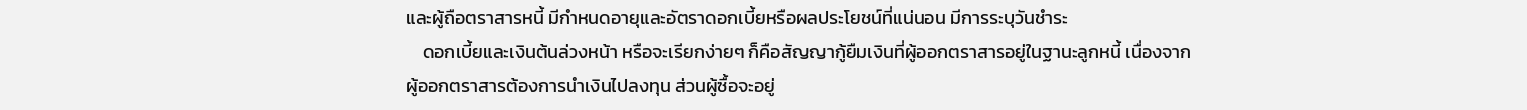และผู้ถือตราสารหนี้ มีกำหนดอายุและอัตราดอกเบี้ยหรือผลประโยชน์ที่แน่นอน มีการระบุวันชำระ
    ดอกเบี้ยและเงินต้นล่วงหน้า หรือจะเรียกง่ายๆ ก็คือสัญญากู้ยืมเงินที่ผู้ออกตราสารอยู่ในฐานะลูกหนี้ เนื่องจากผู้ออกตราสารต้องการนำเงินไปลงทุน ส่วนผู้ซื้อจะอยู่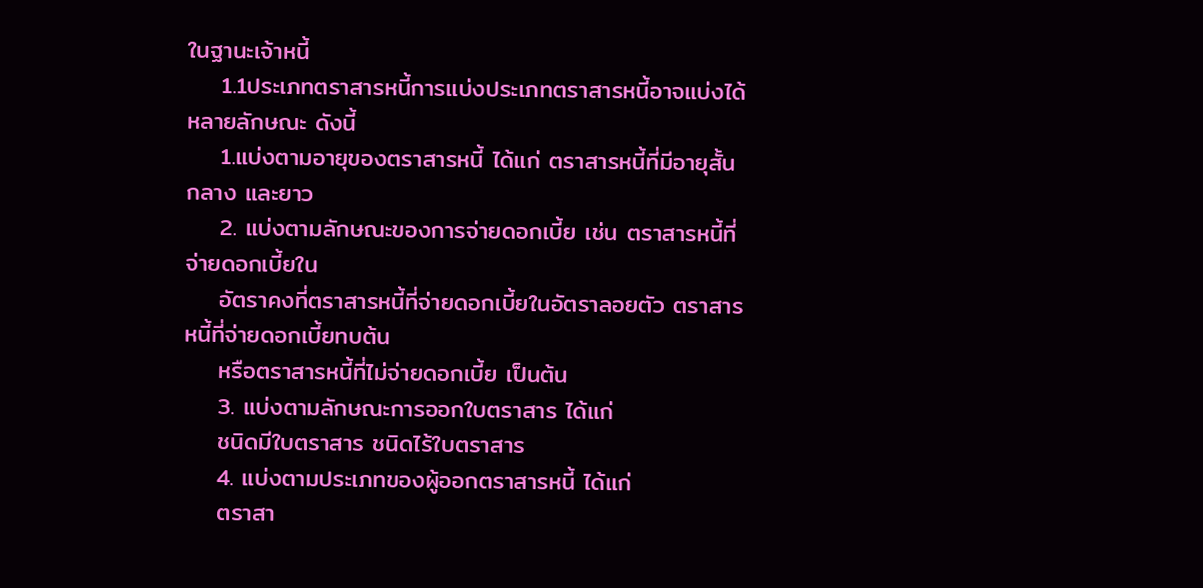ในฐานะเจ้าหนี้
    1.1ประเภทตราสารหนี้การแบ่งประเภทตราสารหนี้อาจแบ่งได้หลายลักษณะ ดังนี้
    1.แบ่งตามอายุของตราสารหนี้ ได้แก่ ตราสารหนี้ที่มีอายุสั้น กลาง และยาว
    2. แบ่งตามลักษณะของการจ่ายดอกเบี้ย เช่น ตราสารหนี้ที่จ่ายดอกเบี้ยใน
    อัตราคงที่ตราสารหนี้ที่จ่ายดอกเบี้ยในอัตราลอยตัว ตราสารหนี้ที่จ่ายดอกเบี้ยทบต้น
    หรือตราสารหนี้ที่ไม่จ่ายดอกเบี้ย เป็นต้น
    3. แบ่งตามลักษณะการออกใบตราสาร ได้แก่
    ชนิดมีใบตราสาร ชนิดไร้ใบตราสาร
    4. แบ่งตามประเภทของผู้ออกตราสารหนี้ ได้แก่
    ตราสา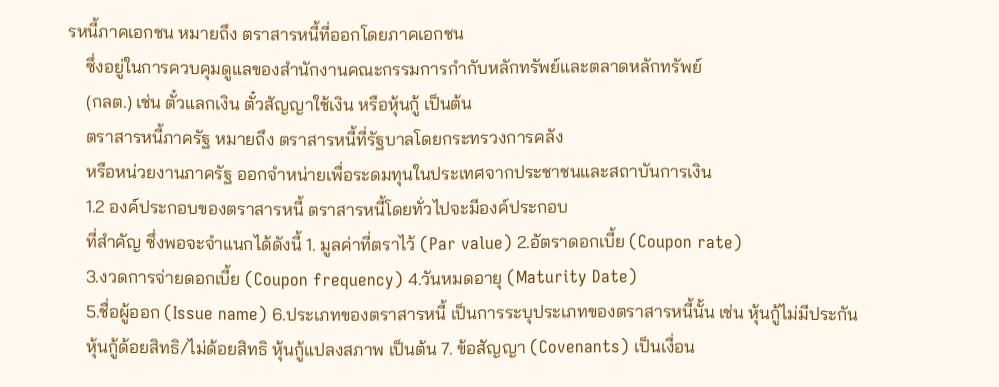รหนี้ภาคเอกชน หมายถึง ตราสารหนี้ที่ออกโดยภาคเอกชน
    ซึ่งอยู่ในการควบคุมดูแลของสำนักงานคณะกรรมการกำกับหลักทรัพย์และตลาดหลักทรัพย์
    (กลต.) เช่น ตั๋วแลกเงิน ตั๋วสัญญาใช้เงิน หรือหุ้นกู้ เป็นต้น
    ตราสารหนี้ภาครัฐ หมายถึง ตราสารหนี้ที่รัฐบาลโดยกระทรวงการคลัง
    หรือหน่วยงานภาครัฐ ออกจำหน่ายเพื่อระดมทุนในประเทศจากประชาชนและสถาบันการเงิน
    1.2 องค์ประกอบของตราสารหนี้ ตราสารหนี้โดยทั่วไปจะมีองค์ประกอบ
    ที่สำคัญ ซึ่งพอจะจำแนกได้ดังนี้ 1. มูลค่าที่ตราไว้ (Par value) 2.อัตราดอกเบี้ย (Coupon rate)
    3.งวดการจ่ายดอกเบี้ย (Coupon frequency) 4.วันหมดอายุ (Maturity Date)
    5.ชื่อผู้ออก (Issue name) 6.ประเภทของตราสารหนี้ เป็นการระบุประเภทของตราสารหนี้นั้น เช่น หุ้นกู้ไม่มีประกัน
    หุ้นกู้ด้อยสิทธิ/ไม่ด้อยสิทธิ หุ้นกู้แปลงสภาพ เป็นต้น 7. ข้อสัญญา (Covenants) เป็นเงื่อน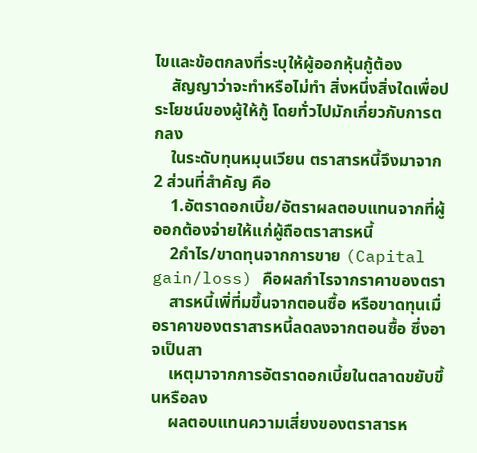ไขและข้อตกลงที่ระบุให้ผู้ออกหุ้นกู้ต้อง
    สัญญาว่าจะทำหรือไม่ทำ สิ่งหนึ่งสิ่งใดเพื่อประโยชน์ของผู้ให้กู้ โดยทั่วไปมักเกี่ยวกับการตกลง
    ในระดับทุนหมุนเวียน ตราสารหนี้จึงมาจาก 2 ส่วนที่สำคัญ คือ
    1.อัตราดอกเบี้ย/อัตราผลตอบแทนจากที่ผู้ออกต้องจ่ายให้แก่ผู้ถือตราสารหนี้
    2กำไร/ขาดทุนจากการขาย (Capital gain/loss) คือผลกำไรจากราคาของตรา
    สารหนี้เพิ่ที่มขึ้นจากตอนซื้อ หรือขาดทุนเมื่อราคาของตราสารหนี้ลดลงจากตอนซื้อ ซึ่งอาจเป็นสา
    เหตุมาจากการอัตราดอกเบี้ยในตลาดขยับขึ้นหรือลง
    ผลตอบแทนความเสี่ยงของตราสารห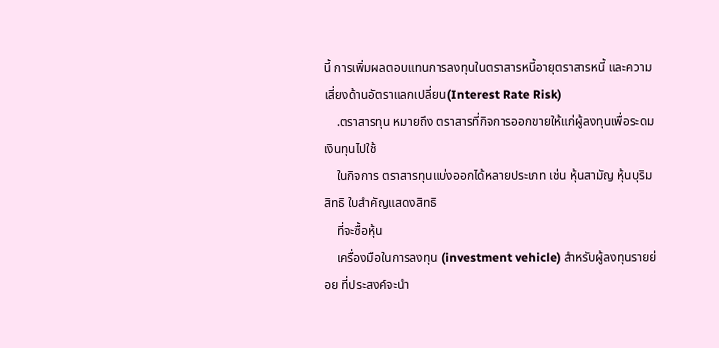นี้ การเพิ่มผลตอบแทนการลงทุนในตราสารหนี้อายุตราสารหนี้ และความเสี่ยงด้านอัตราแลกเปลี่ยน(Interest Rate Risk)
    .ตราสารทุน หมายถึง ตราสารที่กิจการออกขายให้แก่ผู้ลงทุนเพื่อระดมเงินทุนไปใช้
    ในกิจการ ตราสารทุนแบ่งออกได้หลายประเภท เช่น หุ้นสามัญ หุ้นบุริมสิทธิ ใบสำคัญแสดงสิทธิ
    ที่จะซื้อหุ้น
    เครื่องมือในการลงทุน (investment vehicle) สำหรับผู้ลงทุนรายย่อย ที่ประสงค์จะนำ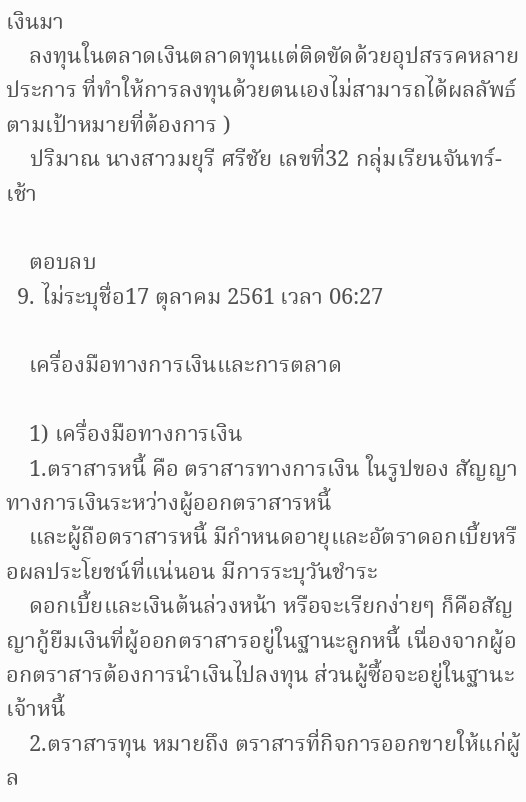เงินมา
    ลงทุนในตลาดเงินตลาดทุนแต่ติดขัดด้วยอุปสรรคหลายประการ ที่ทำให้การลงทุนด้วยตนเองไม่สามารถได้ผลลัพธ์ตามเป้าหมายที่ต้องการ )
    ปริมาณ นางสาวมยุรี ศรีชัย เลขที่32 กลุ่มเรียนจันทร์-เช้า

    ตอบลบ
  9. ไม่ระบุชื่อ17 ตุลาคม 2561 เวลา 06:27

    เครื่องมือทางการเงินและการตลาด

    1) เครื่องมือทางการเงิน
    1.ตราสารหนี้ คือ ตราสารทางการเงิน ในรูปของ สัญญาทางการเงินระหว่างผู้ออกตราสารหนี้
    และผู้ถือตราสารหนี้ มีกำหนดอายุและอัตราดอกเบี้ยหรือผลประโยชน์ที่แน่นอน มีการระบุวันชำระ
    ดอกเบี้ยและเงินต้นล่วงหน้า หรือจะเรียกง่ายๆ ก็คือสัญญากู้ยืมเงินที่ผู้ออกตราสารอยู่ในฐานะลูกหนี้ เนื่องจากผู้ออกตราสารต้องการนำเงินไปลงทุน ส่วนผู้ซื้อจะอยู่ในฐานะเจ้าหนี้
    2.ตราสารทุน หมายถึง ตราสารที่กิจการออกขายให้แก่ผู้ล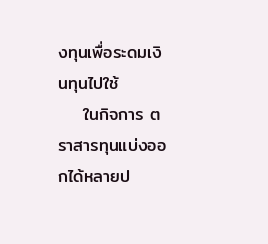งทุนเพื่อระดมเงินทุนไปใช้
    ในกิจการ ตราสารทุนแบ่งออกได้หลายป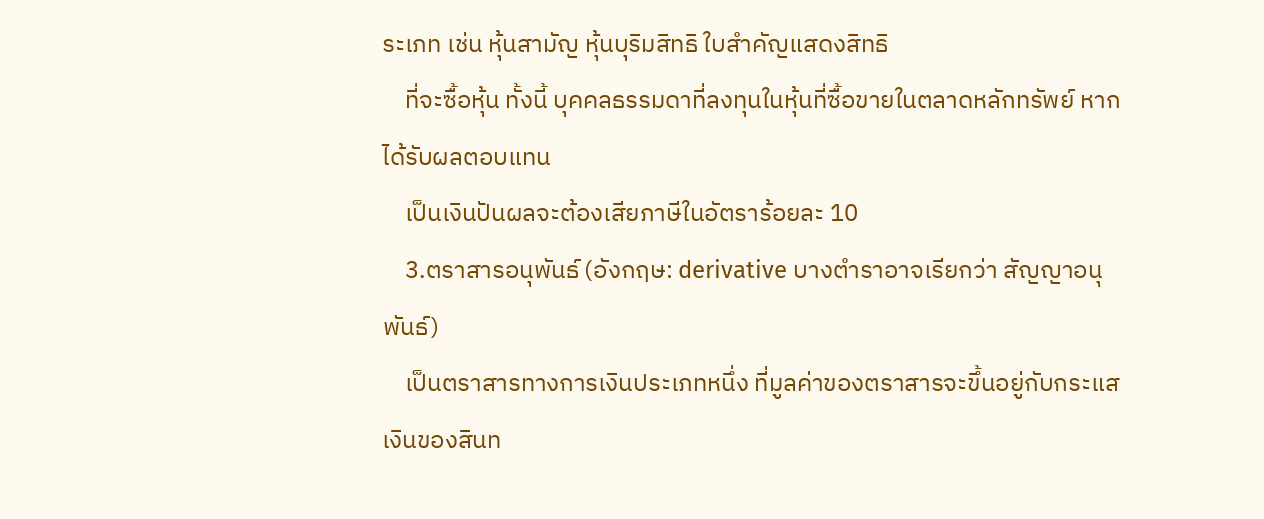ระเภท เช่น หุ้นสามัญ หุ้นบุริมสิทธิ ใบสำคัญแสดงสิทธิ
    ที่จะซื้อหุ้น ทั้งนี้ บุคคลธรรมดาที่ลงทุนในหุ้นที่ซื้อขายในตลาดหลักทรัพย์ หากได้รับผลตอบแทน
    เป็นเงินปันผลจะต้องเสียภาษีในอัตราร้อยละ 10
    3.ตราสารอนุพันธ์ (อังกฤษ: derivative บางตำราอาจเรียกว่า สัญญาอนุพันธ์)
    เป็นตราสารทางการเงินประเภทหนึ่ง ที่มูลค่าของตราสารจะขึ้นอยู่กับกระแสเงินของสินท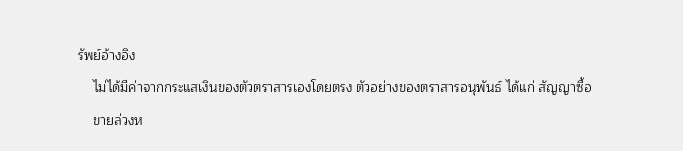รัพย์อ้างอิง
    ไม่ได้มีค่าจากกระแสเงินของตัวตราสารเองโดยตรง ตัวอย่างของตราสารอนุพันธ์ ได้แก่ สัญญาซื้อ
    ขายล่วงห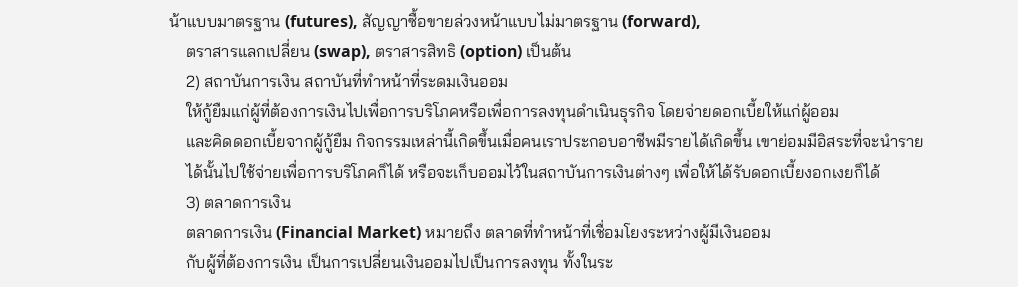น้าแบบมาตรฐาน (futures), สัญญาซื้อขายล่วงหน้าแบบไม่มาตรฐาน (forward),
    ตราสารแลกเปลี่ยน (swap), ตราสารสิทธิ (option) เป็นต้น
    2) สถาบันการเงิน สถาบันที่ทำหน้าที่ระดมเงินออม
    ให้กู้ยืมแก่ผู้ที่ต้องการเงินไปเพื่อการบริโภคหรือเพื่อการลงทุนดำเนินธุรกิจ โดยจ่ายดอกเบี้ยให้แก่ผู้ออม
    และคิดดอกเบี้ยจากผู้กู้ยืม กิจกรรมเหล่านี้เกิดขึ้นเมื่อคนเราประกอบอาชีพมีรายได้เกิดขึ้น เขาย่อมมีอิสระที่จะนำราย
    ได้นั้นไปใช้จ่ายเพื่อการบริโภคก็ได้ หรือจะเก็บออมไว้ในสถาบันการเงินต่างๆ เพื่อให้ได้รับดอกเบี้ยงอกเงยก็ได้
    3) ตลาดการเงิน
    ตลาดการเงิน (Financial Market) หมายถึง ตลาดที่ทำหน้าที่เชื่อมโยงระหว่างผู้มีเงินออม
    กับผู้ที่ต้องการเงิน เป็นการเปลี่ยนเงินออมไปเป็นการลงทุน ทั้งในระ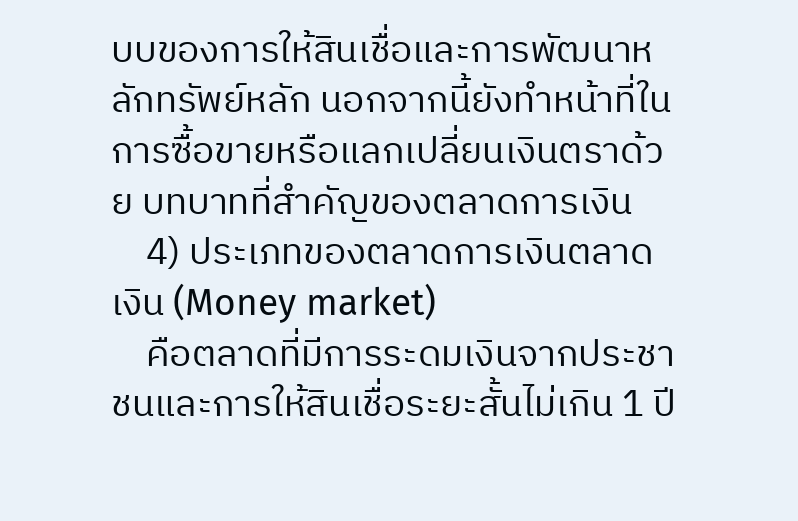บบของการให้สินเชื่อและการพัฒนาหลักทรัพย์หลัก นอกจากนี้ยังทำหน้าที่ในการซื้อขายหรือแลกเปลี่ยนเงินตราด้วย บทบาทที่สำคัญของตลาดการเงิน
    4) ประเภทของตลาดการเงินตลาดเงิน (Money market)
    คือตลาดที่มีการระดมเงินจากประชาชนและการให้สินเชื่อระยะสั้นไม่เกิน 1 ปี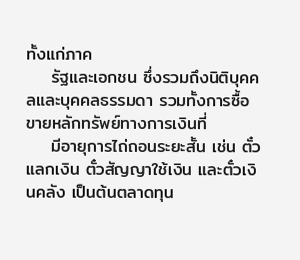ทั้งแก่ภาค
    รัฐและเอกชน ซึ่งรวมถึงนิติบุคคลและบุคคลธรรมดา รวมทั้งการซื้อขายหลักทรัพย์ทางการเงินที่
    มีอายุการไถ่ถอนระยะสั้น เช่น ตั๋วแลกเงิน ตั๋วสัญญาใช้เงิน และตั๋วเงินคลัง เป็นต้นตลาดทุน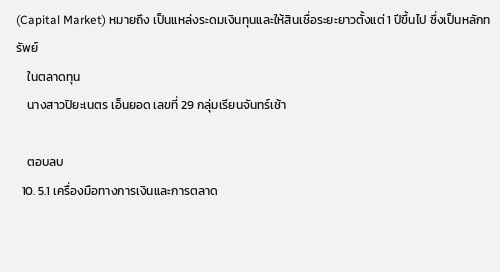(Capital Market) หมายถึง เป็นแหล่งระดมเงินทุนและให้สินเชื่อระยะยาวตั้งแต่ 1 ปีขึ้นไป ซึ่งเป็นหลักทรัพย์
    ในตลาดทุน
    นางสาวปิยะเนตร เอ็นยอด เลขที่ 29 กลุ่มเรียนจันทร์เช้า

    ตอบลบ
  10. 5.1 เครื่องมือทางการเงินและการตลาด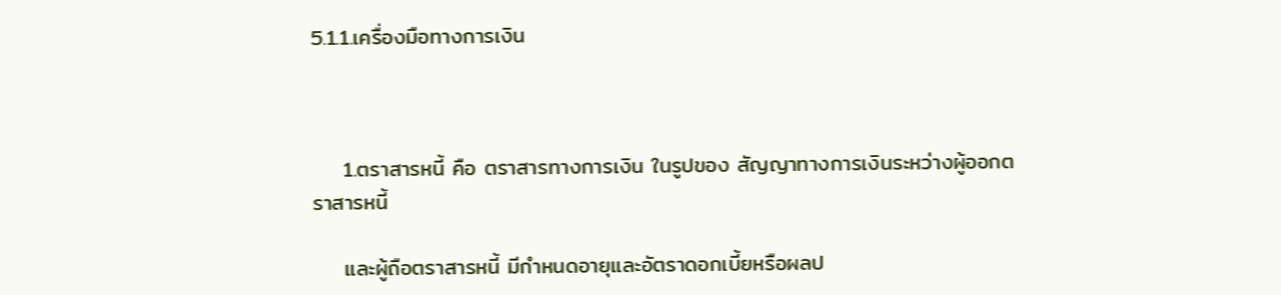5.1.1.เครื่องมือทางการเงิน



    1.ตราสารหนี้ คือ ตราสารทางการเงิน ในรูปของ สัญญาทางการเงินระหว่างผู้ออกตราสารหนี้

    และผู้ถือตราสารหนี้ มีกำหนดอายุและอัตราดอกเบี้ยหรือผลป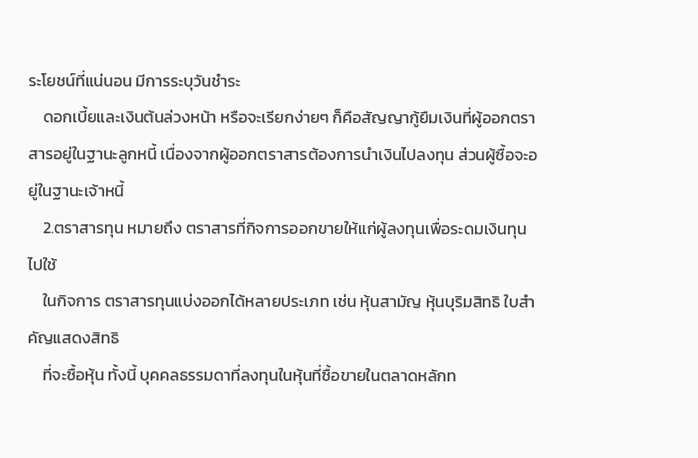ระโยชน์ที่แน่นอน มีการระบุวันชำระ
    ดอกเบี้ยและเงินต้นล่วงหน้า หรือจะเรียกง่ายๆ ก็คือสัญญากู้ยืมเงินที่ผู้ออกตราสารอยู่ในฐานะลูกหนี้ เนื่องจากผู้ออกตราสารต้องการนำเงินไปลงทุน ส่วนผู้ซื้อจะอยู่ในฐานะเจ้าหนี้
    2.ตราสารทุน หมายถึง ตราสารที่กิจการออกขายให้แก่ผู้ลงทุนเพื่อระดมเงินทุนไปใช้
    ในกิจการ ตราสารทุนแบ่งออกได้หลายประเภท เช่น หุ้นสามัญ หุ้นบุริมสิทธิ ใบสำคัญแสดงสิทธิ
    ที่จะซื้อหุ้น ทั้งนี้ บุคคลธรรมดาที่ลงทุนในหุ้นที่ซื้อขายในตลาดหลักท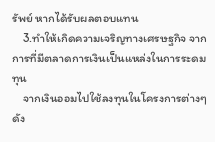รัพย์ หากได้รับผลตอบแทน
    3.ทำให้เกิดความเจริญทางเศรษฐกิจ จากการที่มีตลาดการเงินเป็นแหล่งในการระดมทุน
    จากเงินออมไปใช้ลงทุนในโครงการต่างๆ ดัง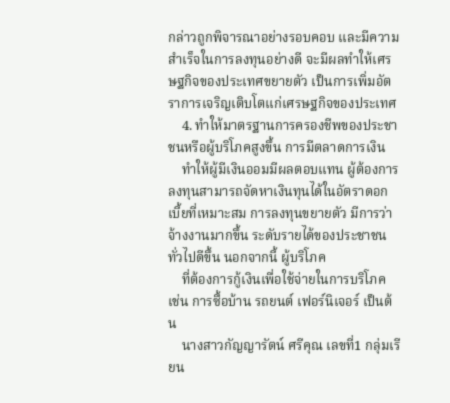กล่าวถูกพิจารณาอย่างรอบคอบ และมีความสำเร็จในการลงทุนอย่างดี จะมีผลทำให้เศรษฐกิจของประเทศขยายตัว เป็นการเพิ่มอัตราการเจริญเติบโตแก่เศรษฐกิจของประเทศ
    4. ทำให้มาตรฐานการครองชีพของประชาชนหรือผู้บริโภคสูงขึ้น การมีตลาดการเงิน
    ทำให้ผู้มีเงินออมมีผลตอบแทน ผู้ต้องการลงทุนสามารถจัดหาเงินทุนได้ในอัตราดอกเบี้ยที่เหมาะสม การลงทุนขยายตัว มีการว่าจ้างงานมากขึ้น ระดับรายได้ของประชาชนทั่วไปดีขึ้น นอกจากนี้ ผู้บริโภค
    ที่ต้องการกู้เงินเพื่อใช้จ่ายในการบริโภค เช่น การซื้อบ้าน รถยนต์ เฟอร์นิเจอร์ เป็นต้น
    นางสาวกัญญารัตน์ ศรีคุณ เลขที่1 กลุ่มเรียน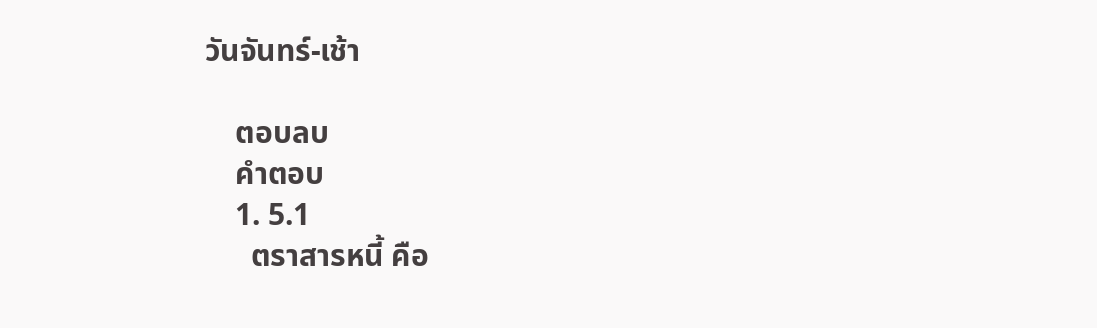วันจันทร์-เช้า

    ตอบลบ
    คำตอบ
    1. 5.1
      ตราสารหนี้ คือ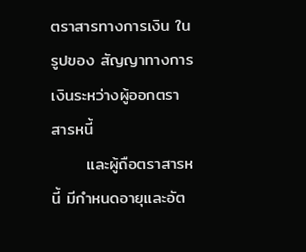ตราสารทางการเงิน ในรูปของ สัญญาทางการเงินระหว่างผู้ออกตราสารหนี้
      และผู้ถือตราสารหนี้ มีกำหนดอายุและอัต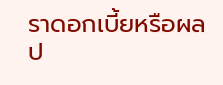ราดอกเบี้ยหรือผลป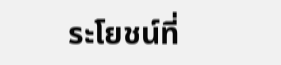ระโยชน์ที่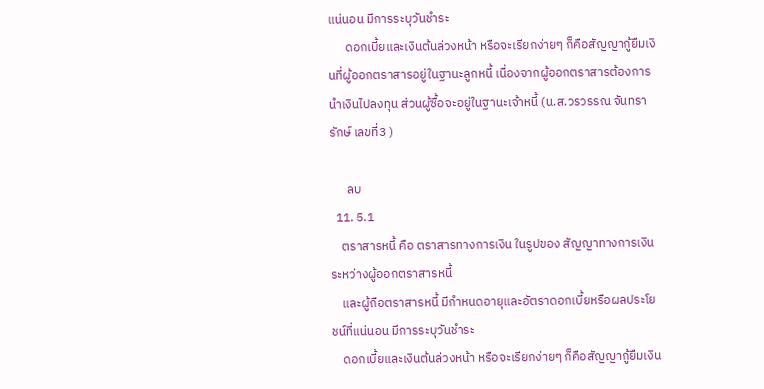แน่นอน มีการระบุวันชำระ
      ดอกเบี้ยและเงินต้นล่วงหน้า หรือจะเรียกง่ายๆ ก็คือสัญญากู้ยืมเงินที่ผู้ออกตราสารอยู่ในฐานะลูกหนี้ เนื่องจากผู้ออกตราสารต้องการนำเงินไปลงทุน ส่วนผู้ซื้อจะอยู่ในฐานะเจ้าหนี้ (น.ส.วรวรรณ จันทรารักษ์ เลขที่3 )

      ลบ
  11. 5.1
    ตราสารหนี้ คือ ตราสารทางการเงิน ในรูปของ สัญญาทางการเงินระหว่างผู้ออกตราสารหนี้
    และผู้ถือตราสารหนี้ มีกำหนดอายุและอัตราดอกเบี้ยหรือผลประโยชน์ที่แน่นอน มีการระบุวันชำระ
    ดอกเบี้ยและเงินต้นล่วงหน้า หรือจะเรียกง่ายๆ ก็คือสัญญากู้ยืมเงิน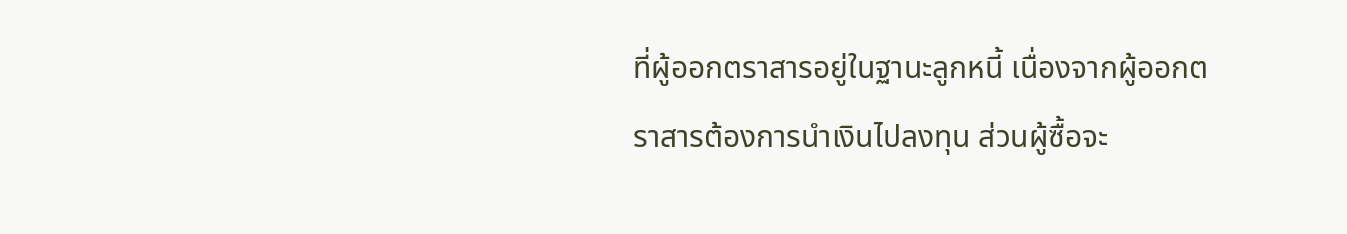ที่ผู้ออกตราสารอยู่ในฐานะลูกหนี้ เนื่องจากผู้ออกตราสารต้องการนำเงินไปลงทุน ส่วนผู้ซื้อจะ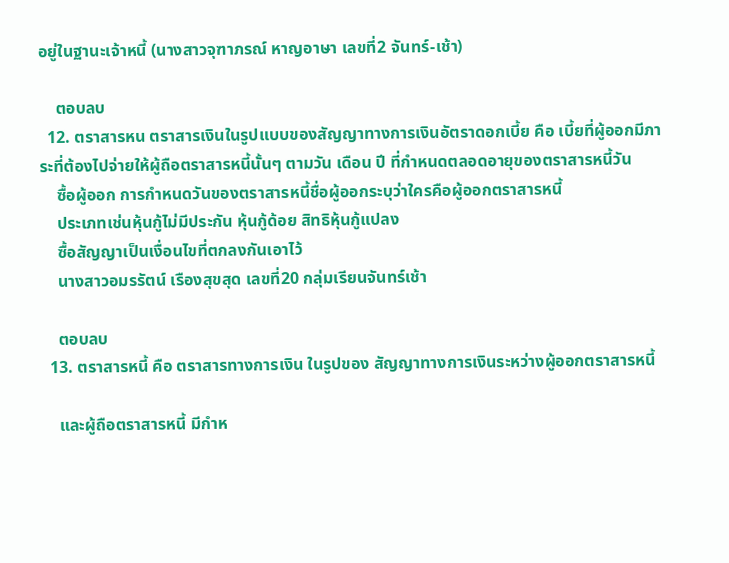อยู่ในฐานะเจ้าหนี้ (นางสาวจุฑาภรณ์ หาญอาษา เลขที่2 จันทร์-เช้า)

    ตอบลบ
  12. ตราสารหน ตราสารเงินในรูปแบบของสัญญาทางการเงินอัตราดอกเบี้ย คือ เบี้ยที่ผู้ออกมีภาระที่ต้องไปจ่ายให้ผู้ถือตราสารหนี้นั้นๆ ตามวัน เดือน ปี ที่กำหนดตลอดอายุของตราสารหนี้วัน
    ซื้อผู้ออก การกำหนดวันของตราสารหนี้ชื่อผู้ออกระบุว่าใครคือผู้ออกตราสารหนี้
    ประเภทเช่นหุ้นกู้ไม่มีประกัน หุ้นกู้ด้อย สิทธิหุ้นกู้แปลง
    ซื้อสัญญาเป็นเงื่อนไขที่ตกลงกันเอาไว้
    นางสาวอมรรัตน์ เรืองสุขสุด เลขที่20 กลุ่มเรียนจันทร์เช้า

    ตอบลบ
  13. ตราสารหนี้ คือ ตราสารทางการเงิน ในรูปของ สัญญาทางการเงินระหว่างผู้ออกตราสารหนี้

    และผู้ถือตราสารหนี้ มีกำห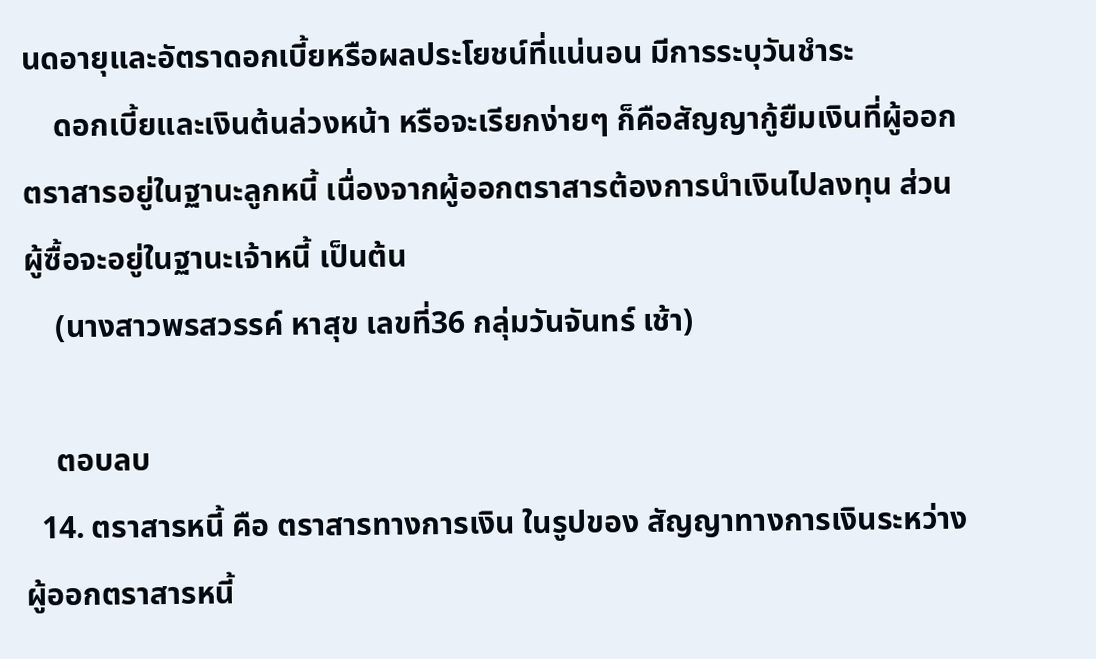นดอายุและอัตราดอกเบี้ยหรือผลประโยชน์ที่แน่นอน มีการระบุวันชำระ
    ดอกเบี้ยและเงินต้นล่วงหน้า หรือจะเรียกง่ายๆ ก็คือสัญญากู้ยืมเงินที่ผู้ออกตราสารอยู่ในฐานะลูกหนี้ เนื่องจากผู้ออกตราสารต้องการนำเงินไปลงทุน ส่วนผู้ซื้อจะอยู่ในฐานะเจ้าหนี้ เป็นต้น
    (นางสาวพรสวรรค์ หาสุข เลขที่36 กลุ่มวันจันทร์ เช้า)

    ตอบลบ
  14. ตราสารหนี้ คือ ตราสารทางการเงิน ในรูปของ สัญญาทางการเงินระหว่างผู้ออกตราสารหนี้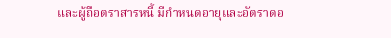และผู้ถือตราสารหนี้ มีกำหนดอายุและอัตราดอ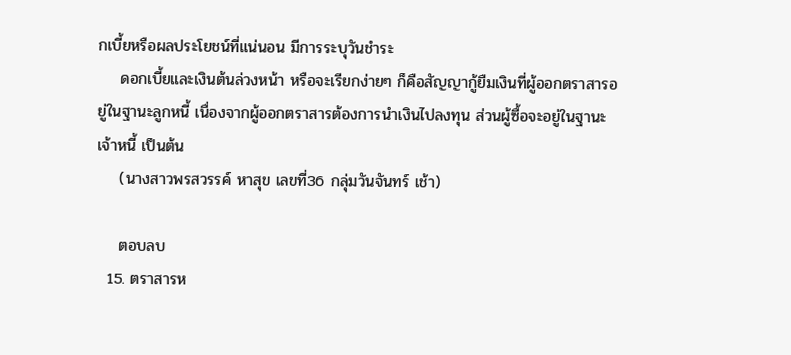กเบี้ยหรือผลประโยชน์ที่แน่นอน มีการระบุวันชำระ
    ดอกเบี้ยและเงินต้นล่วงหน้า หรือจะเรียกง่ายๆ ก็คือสัญญากู้ยืมเงินที่ผู้ออกตราสารอยู่ในฐานะลูกหนี้ เนื่องจากผู้ออกตราสารต้องการนำเงินไปลงทุน ส่วนผู้ซื้อจะอยู่ในฐานะเจ้าหนี้ เป็นต้น
    (นางสาวพรสวรรค์ หาสุข เลขที่36 กลุ่มวันจันทร์ เช้า)

    ตอบลบ
  15. ตราสารห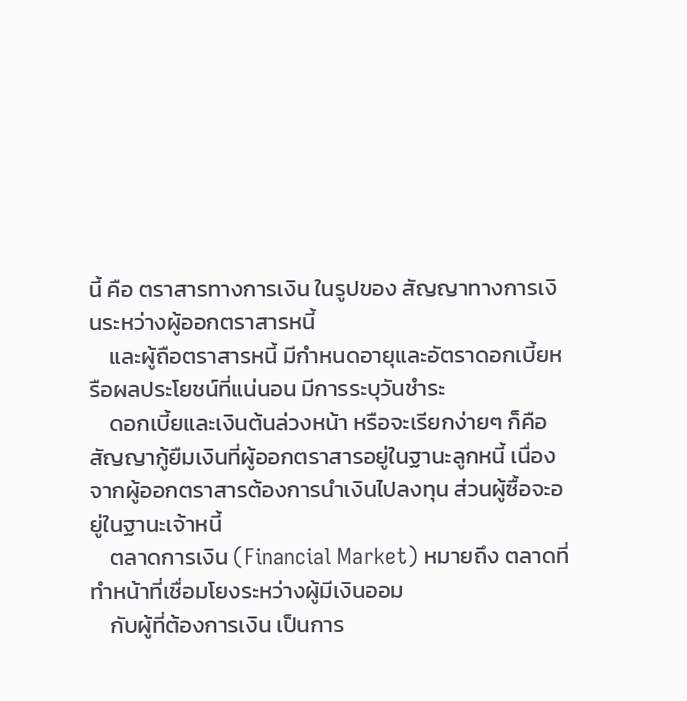นี้ คือ ตราสารทางการเงิน ในรูปของ สัญญาทางการเงินระหว่างผู้ออกตราสารหนี้
    และผู้ถือตราสารหนี้ มีกำหนดอายุและอัตราดอกเบี้ยหรือผลประโยชน์ที่แน่นอน มีการระบุวันชำระ
    ดอกเบี้ยและเงินต้นล่วงหน้า หรือจะเรียกง่ายๆ ก็คือสัญญากู้ยืมเงินที่ผู้ออกตราสารอยู่ในฐานะลูกหนี้ เนื่องจากผู้ออกตราสารต้องการนำเงินไปลงทุน ส่วนผู้ซื้อจะอยู่ในฐานะเจ้าหนี้
    ตลาดการเงิน (Financial Market) หมายถึง ตลาดที่ทำหน้าที่เชื่อมโยงระหว่างผู้มีเงินออม
    กับผู้ที่ต้องการเงิน เป็นการ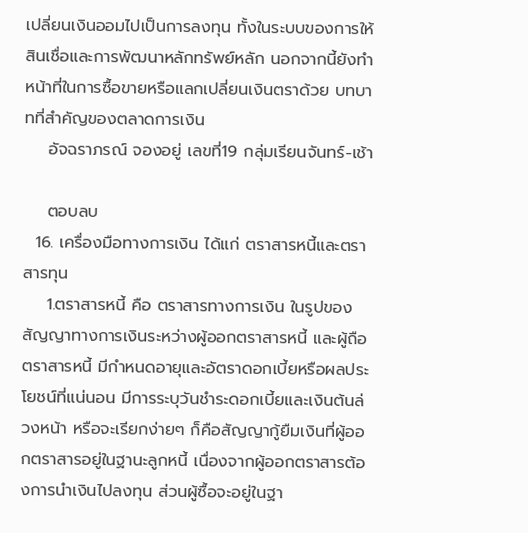เปลี่ยนเงินออมไปเป็นการลงทุน ทั้งในระบบของการให้สินเชื่อและการพัฒนาหลักทรัพย์หลัก นอกจากนี้ยังทำหน้าที่ในการซื้อขายหรือแลกเปลี่ยนเงินตราด้วย บทบาทที่สำคัญของตลาดการเงิน
    อัจฉราภรณ์ จองอยู่ เลขที่19 กลุ่มเรียนจันทร์-เช้า

    ตอบลบ
  16. เครื่องมือทางการเงิน ได้แก่ ตราสารหนี้และตราสารทุน
    1.ตราสารหนี้ คือ ตราสารทางการเงิน ในรูปของ สัญญาทางการเงินระหว่างผู้ออกตราสารหนี้ และผู้ถือตราสารหนี้ มีกำหนดอายุและอัตราดอกเบี้ยหรือผลประโยชน์ที่แน่นอน มีการระบุวันชำระดอกเบี้ยและเงินต้นล่วงหน้า หรือจะเรียกง่ายๆ ก็คือสัญญากู้ยืมเงินที่ผู้ออกตราสารอยู่ในฐานะลูกหนี้ เนื่องจากผู้ออกตราสารต้องการนำเงินไปลงทุน ส่วนผู้ซื้อจะอยู่ในฐา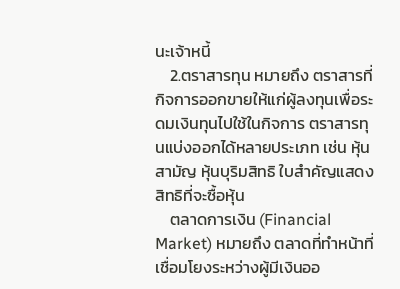นะเจ้าหนี้
    2.ตราสารทุน หมายถึง ตราสารที่กิจการออกขายให้แก่ผู้ลงทุนเพื่อระดมเงินทุนไปใช้ในกิจการ ตราสารทุนแบ่งออกได้หลายประเภท เช่น หุ้นสามัญ หุ้นบุริมสิทธิ ใบสำคัญแสดงสิทธิที่จะซื้อหุ้น
    ตลาดการเงิน (Financial Market) หมายถึง ตลาดที่ทำหน้าที่เชื่อมโยงระหว่างผู้มีเงินออ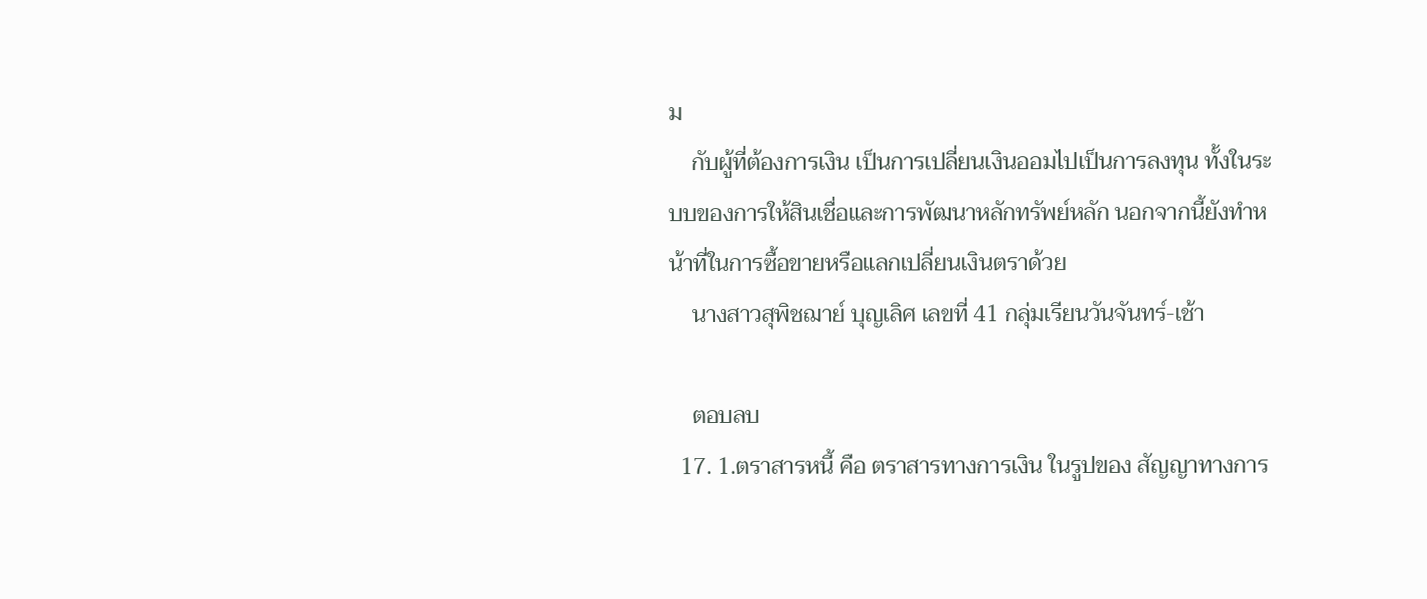ม
    กับผู้ที่ต้องการเงิน เป็นการเปลี่ยนเงินออมไปเป็นการลงทุน ทั้งในระบบของการให้สินเชื่อและการพัฒนาหลักทรัพย์หลัก นอกจากนี้ยังทำหน้าที่ในการซื้อขายหรือแลกเปลี่ยนเงินตราด้วย
    นางสาวสุพิชฌาย์ บุญเลิศ เลขที่ 41 กลุ่มเรียนวันจันทร์-เช้า

    ตอบลบ
  17. 1.ตราสารหนี้ คือ ตราสารทางการเงิน ในรูปของ สัญญาทางการ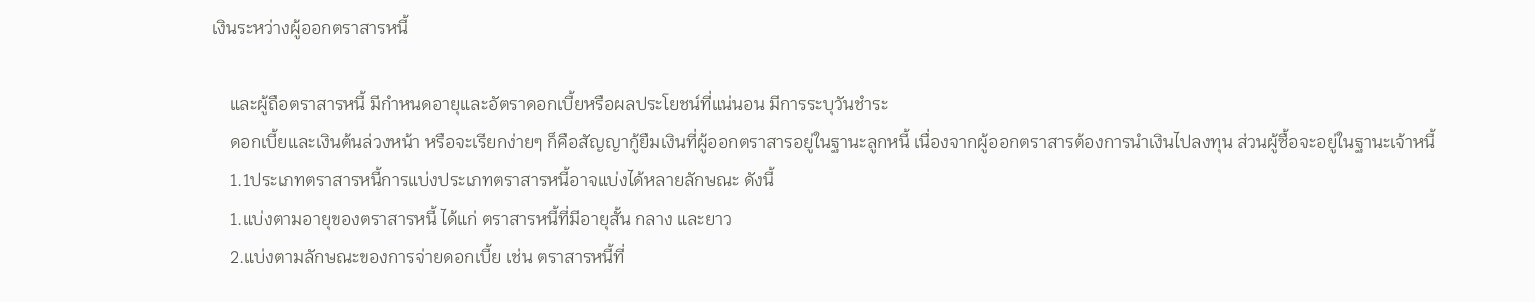เงินระหว่างผู้ออกตราสารหนี้

    และผู้ถือตราสารหนี้ มีกำหนดอายุและอัตราดอกเบี้ยหรือผลประโยชน์ที่แน่นอน มีการระบุวันชำระ
    ดอกเบี้ยและเงินต้นล่วงหน้า หรือจะเรียกง่ายๆ ก็คือสัญญากู้ยืมเงินที่ผู้ออกตราสารอยู่ในฐานะลูกหนี้ เนื่องจากผู้ออกตราสารต้องการนำเงินไปลงทุน ส่วนผู้ซื้อจะอยู่ในฐานะเจ้าหนี้
    1.1ประเภทตราสารหนี้การแบ่งประเภทตราสารหนี้อาจแบ่งได้หลายลักษณะ ดังนี้
    1.แบ่งตามอายุของตราสารหนี้ ได้แก่ ตราสารหนี้ที่มีอายุสั้น กลาง และยาว
    2.แบ่งตามลักษณะของการจ่ายดอกเบี้ย เช่น ตราสารหนี้ที่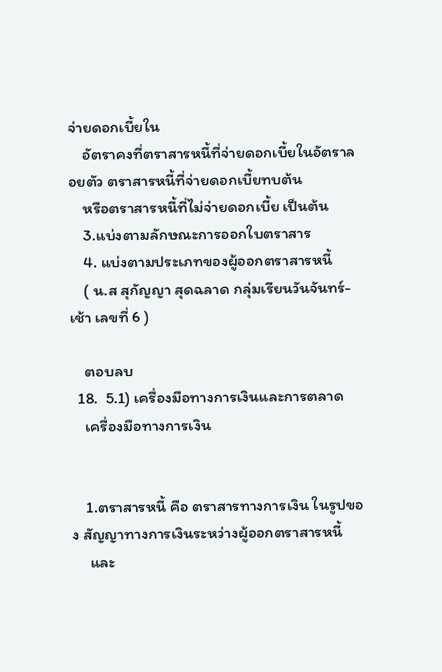จ่ายดอกเบี้ยใน
    อัตราคงที่ตราสารหนี้ที่จ่ายดอกเบี้ยในอัตราลอยตัว ตราสารหนี้ที่จ่ายดอกเบี้ยทบต้น
    หรือตราสารหนี้ที่ไม่จ่ายดอกเบี้ย เป็นต้น
    3.แบ่งตามลักษณะการออกใบตราสาร
    4. แบ่งตามประเภทของผู้ออกตราสารหนี้
    ( น.ส สุกัญญา สุดฉลาด กลุ่มเรียนวันจันทร์-เช้า เลขที่ 6 )

    ตอบลบ
  18.  5.1) เครื่องมือทางการเงินและการตลาด
    เครื่องมือทางการเงิน


    1.ตราสารหนี้ คือ ตราสารทางการเงิน ในรูปของ สัญญาทางการเงินระหว่างผู้ออกตราสารหนี้
     และ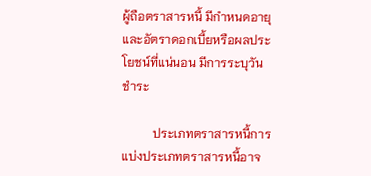ผู้ถือตราสารหนี้ มีกำหนดอายุและอัตราดอกเบี้ยหรือผลประโยชน์ที่แน่นอน มีการระบุวันชำระ

          ประเภทตราสารหนี้การแบ่งประเภทตราสารหนี้อาจ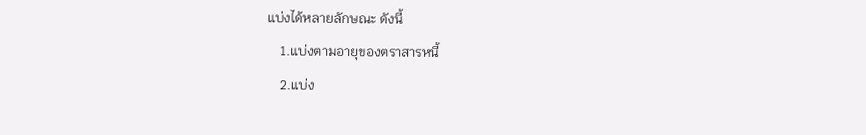แบ่งได้หลายลักษณะ ดังนี้
    1.แบ่งตามอายุของตราสารหนี้
    2.แบ่ง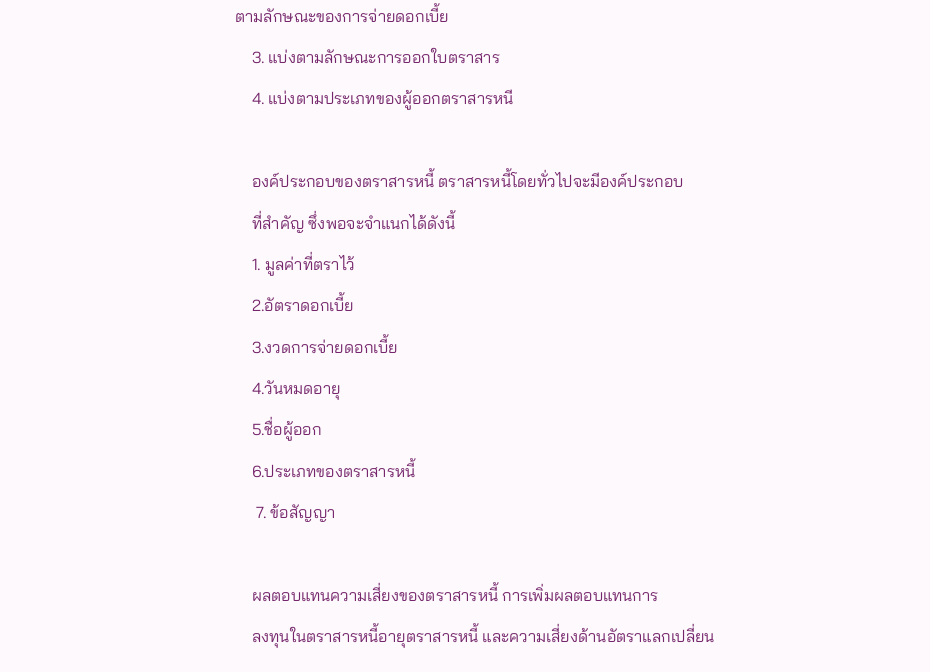ตามลักษณะของการจ่ายดอกเบี้ย
    3. แบ่งตามลักษณะการออกใบตราสาร
    4. แบ่งตามประเภทของผู้ออกตราสารหนี

    องค์ประกอบของตราสารหนี้ ตราสารหนี้โดยทั่วไปจะมีองค์ประกอบ
    ที่สำคัญ ซึ่งพอจะจำแนกได้ดังนี้
    1. มูลค่าที่ตราไว้
    2.อัตราดอกเบี้ย
    3.งวดการจ่ายดอกเบี้ย
    4.วันหมดอายุ
    5.ชื่อผู้ออก
    6.ประเภทของตราสารหนี้
     7. ข้อสัญญา

    ผลตอบแทนความเสี่ยงของตราสารหนี้ การเพิ่มผลตอบแทนการ
    ลงทุนในตราสารหนี้อายุตราสารหนี้ และความเสี่ยงด้านอัตราแลกเปลี่ยน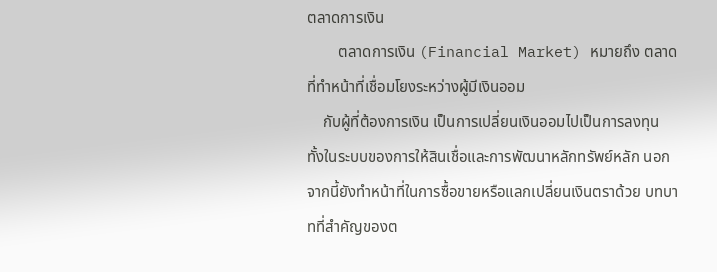ตลาดการเงิน
        ตลาดการเงิน (Financial Market) หมายถึง ตลาดที่ทำหน้าที่เชื่อมโยงระหว่างผู้มีเงินออม
    กับผู้ที่ต้องการเงิน เป็นการเปลี่ยนเงินออมไปเป็นการลงทุน ทั้งในระบบของการให้สินเชื่อและการพัฒนาหลักทรัพย์หลัก นอกจากนี้ยังทำหน้าที่ในการซื้อขายหรือแลกเปลี่ยนเงินตราด้วย บทบาทที่สำคัญของต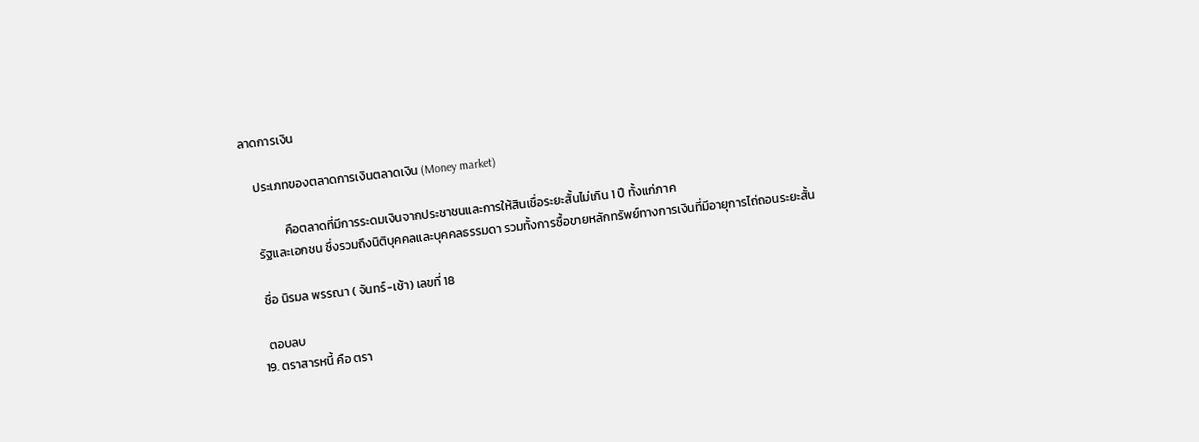ลาดการเงิน

    ประเภทของตลาดการเงินตลาดเงิน (Money market)

              คือตลาดที่มีการระดมเงินจากประชาชนและการให้สินเชื่อระยะสั้นไม่เกิน 1 ปี ทั้งแก่ภาค
    รัฐและเอกชน ซึ่งรวมถึงนิติบุคคลและบุคคลธรรมดา รวมทั้งการซื้อขายหลักทรัพย์ทางการเงินที่มีอายุการไถ่ถอนระยะสั้น

    ชื่อ นิรมล พรรณา ( จันทร์-เช้า) เลขที่ 18

    ตอบลบ
  19. ตราสารหนี้ คือ ตรา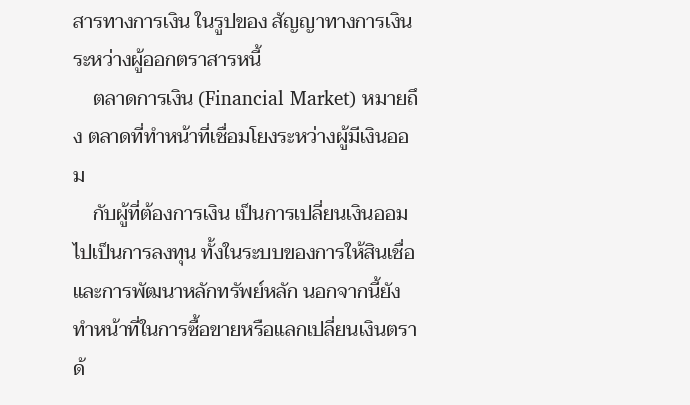สารทางการเงิน ในรูปของ สัญญาทางการเงินระหว่างผู้ออกตราสารหนี้
    ตลาดการเงิน (Financial Market) หมายถึง ตลาดที่ทำหน้าที่เชื่อมโยงระหว่างผู้มีเงินออม
    กับผู้ที่ต้องการเงิน เป็นการเปลี่ยนเงินออมไปเป็นการลงทุน ทั้งในระบบของการให้สินเชื่อและการพัฒนาหลักทรัพย์หลัก นอกจากนี้ยังทำหน้าที่ในการซื้อขายหรือแลกเปลี่ยนเงินตราด้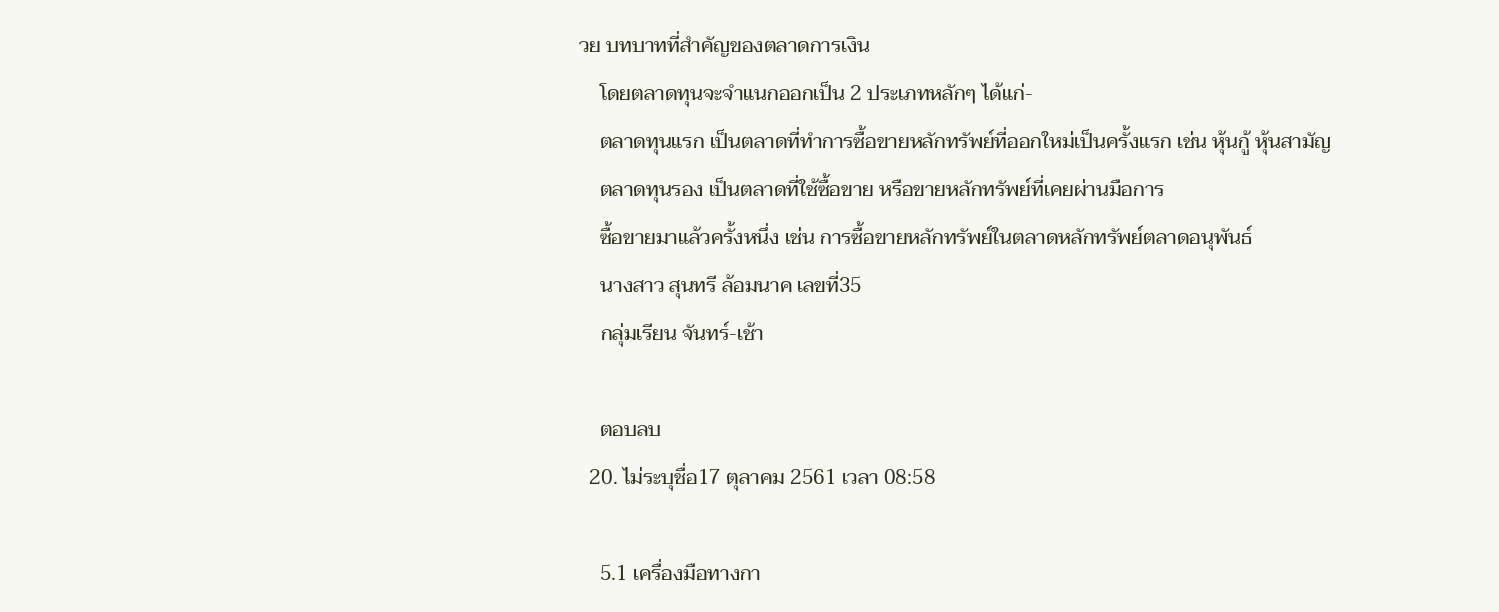วย บทบาทที่สำคัญของตลาดการเงิน
    โดยตลาดทุนจะจำแนกออกเป็น 2 ประเภทหลักๆ ได้แก่-
    ตลาดทุนแรก เป็นตลาดที่ทำการซื้อขายหลักทรัพย์ที่ออกใหม่เป็นครั้งแรก เช่น หุ้นกู้ หุ้นสามัญ
    ตลาดทุนรอง เป็นตลาดที่ใช้ซื้อขาย หรือขายหลักทรัพย์ที่เคยผ่านมือการ
    ซื้อขายมาแล้วครั้งหนึ่ง เช่น การซื้อขายหลักทรัพย์ในตลาดหลักทรัพย์ตลาดอนุพันธ์
    นางสาว สุนทรี ล้อมนาค เลขที่35
    กลุ่มเรียน จันทร์-เช้า

    ตอบลบ
  20. ไม่ระบุชื่อ17 ตุลาคม 2561 เวลา 08:58

    5.1 เครื่องมือทางกา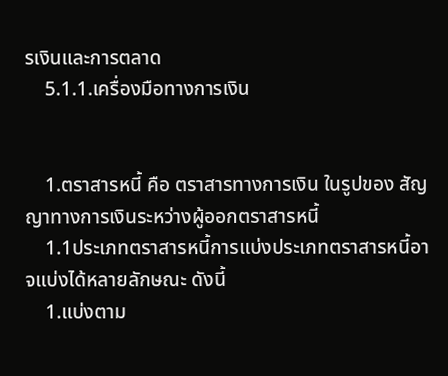รเงินและการตลาด
    5.1.1.เครื่องมือทางการเงิน


    1.ตราสารหนี้ คือ ตราสารทางการเงิน ในรูปของ สัญญาทางการเงินระหว่างผู้ออกตราสารหนี้
    1.1ประเภทตราสารหนี้การแบ่งประเภทตราสารหนี้อาจแบ่งได้หลายลักษณะ ดังนี้
    1.แบ่งตาม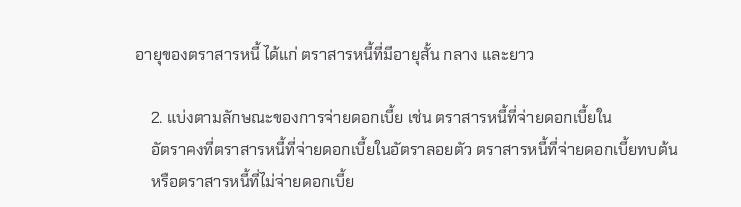อายุของตราสารหนี้ ได้แก่ ตราสารหนี้ที่มีอายุสั้น กลาง และยาว

    2. แบ่งตามลักษณะของการจ่ายดอกเบี้ย เช่น ตราสารหนี้ที่จ่ายดอกเบี้ยใน
    อัตราคงที่ตราสารหนี้ที่จ่ายดอกเบี้ยในอัตราลอยตัว ตราสารหนี้ที่จ่ายดอกเบี้ยทบต้น
    หรือตราสารหนี้ที่ไม่จ่ายดอกเบี้ย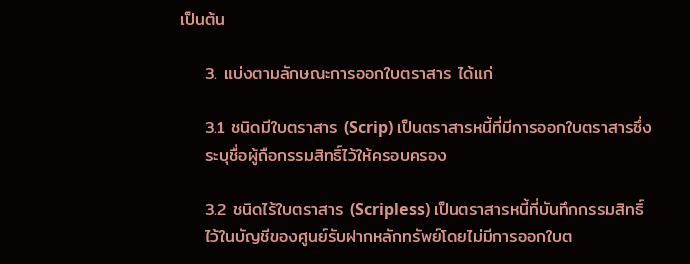เป็นต้น

    3. แบ่งตามลักษณะการออกใบตราสาร ได้แก่

    3.1 ชนิดมีใบตราสาร (Scrip) เป็นตราสารหนี้ที่มีการออกใบตราสารซึ่ง
    ระบุชื่อผู้ถือกรรมสิทธิ์ไว้ให้ครอบครอง

    3.2 ชนิดไร้ใบตราสาร (Scripless) เป็นตราสารหนี้ที่บันทึกกรรมสิทธิ์
    ไว้ในบัญชีของศูนย์รับฝากหลักทรัพย์โดยไม่มีการออกใบต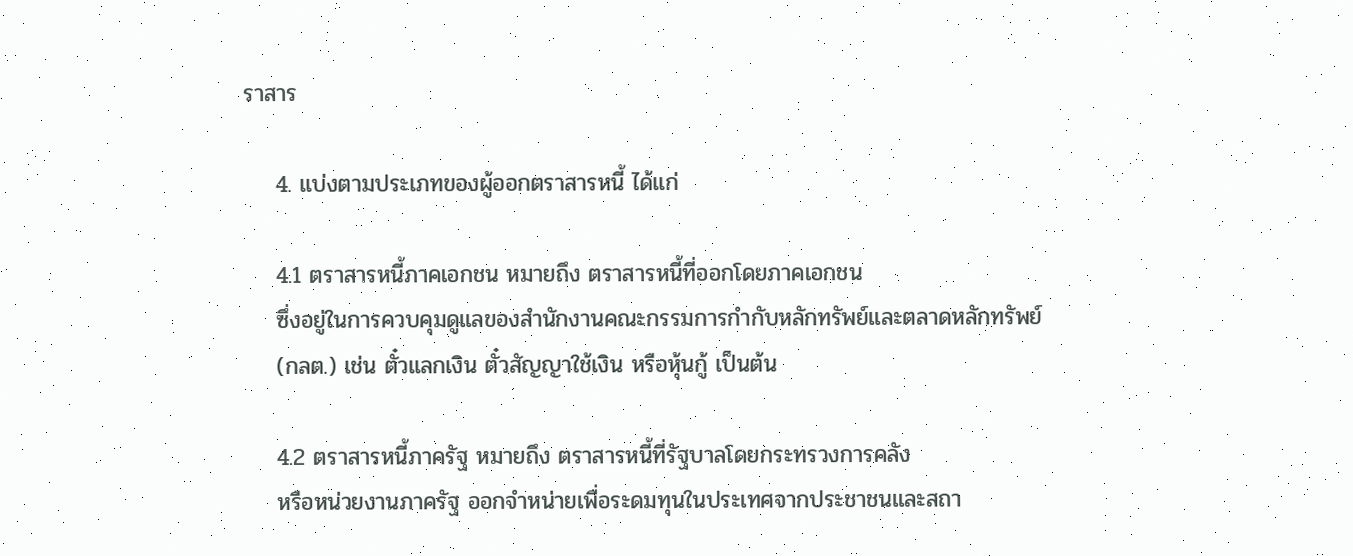ราสาร

    4. แบ่งตามประเภทของผู้ออกตราสารหนี้ ได้แก่

    4.1 ตราสารหนี้ภาคเอกชน หมายถึง ตราสารหนี้ที่ออกโดยภาคเอกชน
    ซึ่งอยู่ในการควบคุมดูแลของสำนักงานคณะกรรมการกำกับหลักทรัพย์และตลาดหลักทรัพย์
    (กลต.) เช่น ตั๋วแลกเงิน ตั๋วสัญญาใช้เงิน หรือหุ้นกู้ เป็นต้น

    4.2 ตราสารหนี้ภาครัฐ หมายถึง ตราสารหนี้ที่รัฐบาลโดยกระทรวงการคลัง
    หรือหน่วยงานภาครัฐ ออกจำหน่ายเพื่อระดมทุนในประเทศจากประชาชนและสถา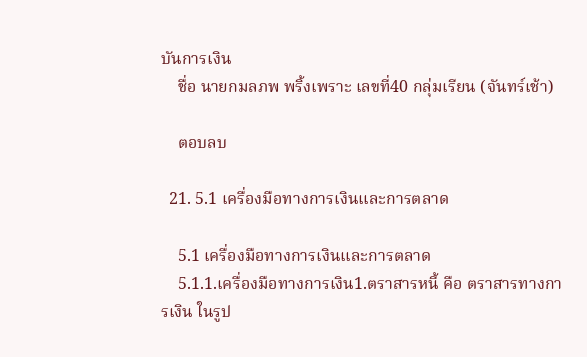บันการเงิน
    ชื่อ นายกมลภพ พริ้งเพราะ เลขที่40 กลุ่มเรียน (จันทร์เช้า)

    ตอบลบ

  21. 5.1 เครื่องมือทางการเงินและการตลาด

    5.1 เครื่องมือทางการเงินและการตลาด
    5.1.1.เครื่องมือทางการเงิน1.ตราสารหนี้ คือ ตราสารทางการเงิน ในรูป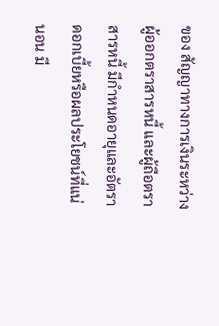ของ สัญญาทางการเงินระหว่างผู้ออกตราสารหนี้ และผู้ถือตราสารหนี้ มีกำหนดอายุและอัตราดอกเบี้ยหรือผลประโยชน์ที่แน่นอน มี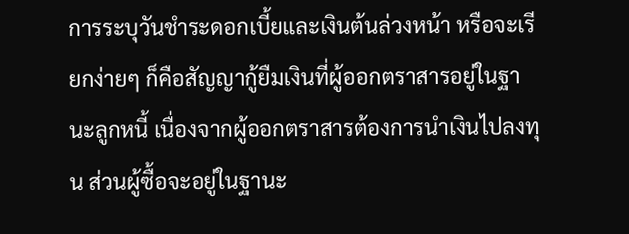การระบุวันชำระดอกเบี้ยและเงินต้นล่วงหน้า หรือจะเรียกง่ายๆ ก็คือสัญญากู้ยืมเงินที่ผู้ออกตราสารอยู่ในฐานะลูกหนี้ เนื่องจากผู้ออกตราสารต้องการนำเงินไปลงทุน ส่วนผู้ซื้อจะอยู่ในฐานะ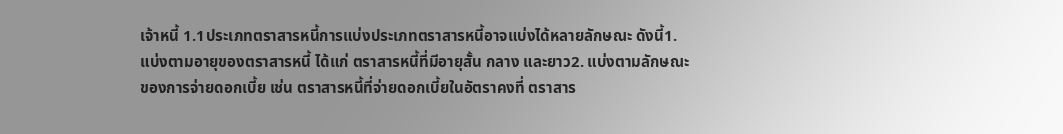เจ้าหนี้ 1.1ประเภทตราสารหนี้การแบ่งประเภทตราสารหนี้อาจแบ่งได้หลายลักษณะ ดังนี้1. แบ่งตามอายุของตราสารหนี้ ได้แก่ ตราสารหนี้ที่มีอายุสั้น กลาง และยาว2. แบ่งตามลักษณะของการจ่ายดอกเบี้ย เช่น ตราสารหนี้ที่จ่ายดอกเบี้ยในอัตราคงที่ ตราสาร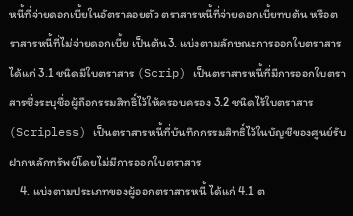หนี้ที่จ่ายดอกเบี้ยในอัตราลอยตัว ตราสารหนี้ที่จ่ายดอกเบี้ยทบต้น หรือตราสารหนี้ที่ไม่จ่ายดอกเบี้ย เป็นต้น3. แบ่งตามลักษณะการออกใบตราสาร ได้แก่ 3.1 ชนิดมีใบตราสาร (Scrip) เป็นตราสารหนี้ที่มีการออกใบตราสารซึ่งระบุชื่อผู้ถือกรรมสิทธิ์ไว้ให้ครอบครอง 3.2 ชนิดไร้ใบตราสาร (Scripless) เป็นตราสารหนี้ที่บันทึกกรรมสิทธิ์ไว้ในบัญชีของศูนย์รับฝากหลักทรัพย์โดยไม่มีการออกใบตราสาร
    4. แบ่งตามประเภทของผู้ออกตราสารหนี้ ได้แก่ 4.1 ต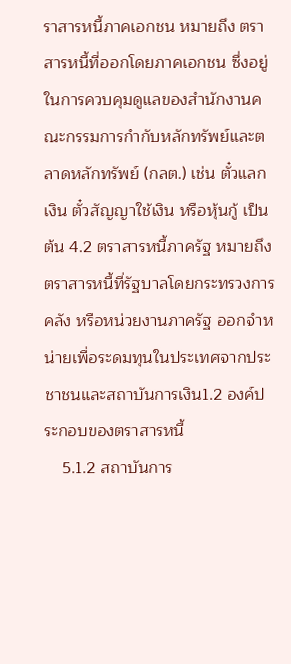ราสารหนี้ภาคเอกชน หมายถึง ตราสารหนี้ที่ออกโดยภาคเอกชน ซึ่งอยู่ในการควบคุมดูแลของสำนักงานคณะกรรมการกำกับหลักทรัพย์และตลาดหลักทรัพย์ (กลต.) เช่น ตั๋วแลกเงิน ตั๋วสัญญาใช้เงิน หรือหุ้นกู้ เป็นต้น 4.2 ตราสารหนี้ภาครัฐ หมายถึง ตราสารหนี้ที่รัฐบาลโดยกระทรวงการคลัง หรือหน่วยงานภาครัฐ ออกจำหน่ายเพื่อระดมทุนในประเทศจากประชาชนและสถาบันการเงิน1.2 องค์ประกอบของตราสารหนี้
    5.1.2 สถาบันการ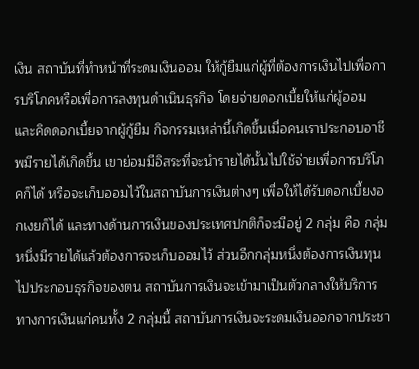เงิน สถาบันที่ทำหน้าที่ระดมเงินออม ให้กู้ยืมแก่ผู้ที่ต้องการเงินไปเพื่อการบริโภคหรือเพื่อการลงทุนดำเนินธุรกิจ โดยจ่ายดอกเบี้ยให้แก่ผู้ออม และคิดดอกเบี้ยจากผู้กู้ยืม กิจกรรมเหล่านี้เกิดขึ้นเมื่อคนเราประกอบอาชีพมีรายได้เกิดขึ้น เขาย่อมมีอิสระที่จะนำรายได้นั้นไปใช้จ่ายเพื่อการบริโภคก็ได้ หรือจะเก็บออมไว้ในสถาบันการเงินต่างๆ เพื่อให้ได้รับดอกเบี้ยงอกเงยก็ได้ และทางด้านการเงินของประเทศปกติก็จะมีอยู่ 2 กลุ่ม คือ กลุ่มหนึ่งมีรายได้แล้วต้องการจะเก็บออมไว้ ส่วนอีกกลุ่มหนึ่งต้องการเงินทุนไปประกอบธุรกิจของตน สถาบันการเงินจะเข้ามาเป็นตัวกลางให้บริการทางการเงินแก่คนทั้ง 2 กลุ่มนี้ สถาบันการเงินจะระดมเงินออกจากประชา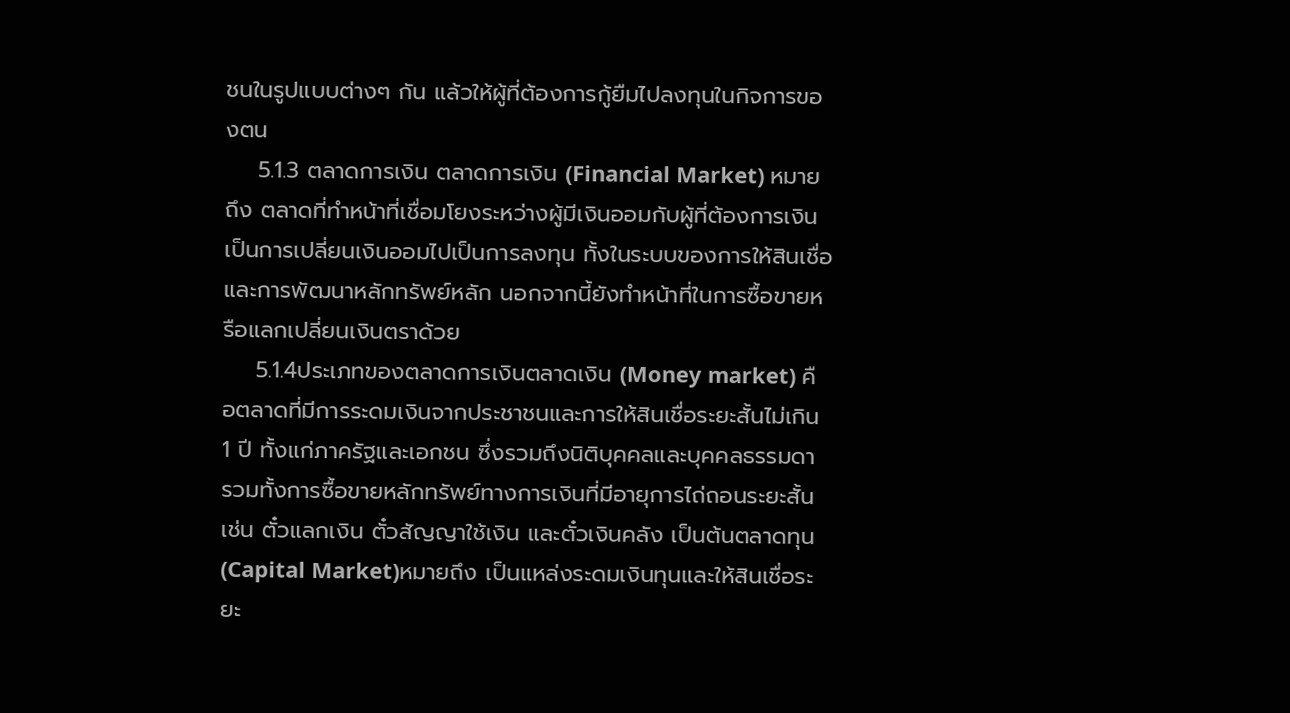ชนในรูปแบบต่างๆ กัน แล้วให้ผู้ที่ต้องการกู้ยืมไปลงทุนในกิจการของตน
    5.1.3 ตลาดการเงิน ตลาดการเงิน (Financial Market) หมายถึง ตลาดที่ทำหน้าที่เชื่อมโยงระหว่างผู้มีเงินออมกับผู้ที่ต้องการเงิน เป็นการเปลี่ยนเงินออมไปเป็นการลงทุน ทั้งในระบบของการให้สินเชื่อและการพัฒนาหลักทรัพย์หลัก นอกจากนี้ยังทำหน้าที่ในการซื้อขายหรือแลกเปลี่ยนเงินตราด้วย
    5.1.4ประเภทของตลาดการเงินตลาดเงิน (Money market) คือตลาดที่มีการระดมเงินจากประชาชนและการให้สินเชื่อระยะสั้นไม่เกิน 1 ปี ทั้งแก่ภาครัฐและเอกชน ซึ่งรวมถึงนิติบุคคลและบุคคลธรรมดา รวมทั้งการซื้อขายหลักทรัพย์ทางการเงินที่มีอายุการไถ่ถอนระยะสั้น เช่น ตั๋วแลกเงิน ตั๋วสัญญาใช้เงิน และตั๋วเงินคลัง เป็นต้นตลาดทุน (Capital Market)หมายถึง เป็นแหล่งระดมเงินทุนและให้สินเชื่อระยะ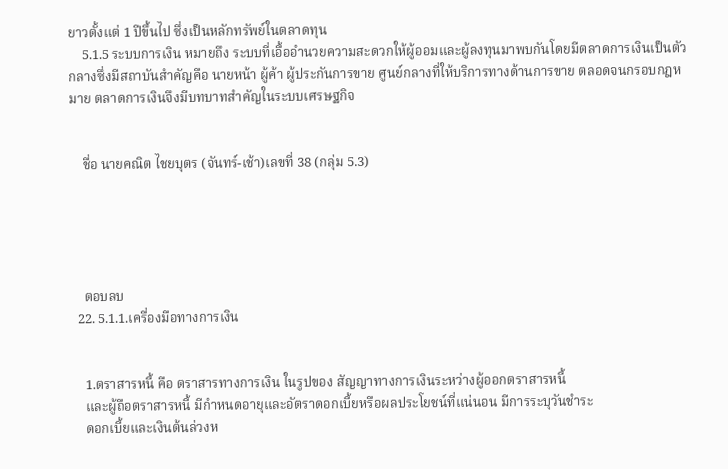ยาวตั้งแต่ 1 ปีขึ้นไป ซึ่งเป็นหลักทรัพย์ในตลาดทุน
    5.1.5 ระบบการเงิน หมายถึง ระบบที่เอื้ออำนวยความสะดวกให้ผู้ออมและผู้ลงทุนมาพบกันโดยมีตลาดการเงินเป็นตัวกลางซึ่งมีสถาบันสำคัญคือ นายหน้า ผู้ค้า ผู้ประกันการขาย ศูนย์กลางที่ให้บริการทางด้านการขาย ตลอดจนกรอบกฎหมาย ตลาดการเงินจึงมีบทบาทสำคัญในระบบเศรษฐกิจ


    ชื่อ นายคณิต ไชยบุตร (จันทร์-เช้า)เลขที่ 38 (กลุ่ม 5.3)





    ตอบลบ
  22. 5.1.1.เครื่องมือทางการเงิน


    1.ตราสารหนี้ คือ ตราสารทางการเงิน ในรูปของ สัญญาทางการเงินระหว่างผู้ออกตราสารหนี้
    และผู้ถือตราสารหนี้ มีกำหนดอายุและอัตราดอกเบี้ยหรือผลประโยชน์ที่แน่นอน มีการระบุวันชำระ
    ดอกเบี้ยและเงินต้นล่วงห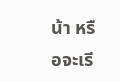น้า หรือจะเรี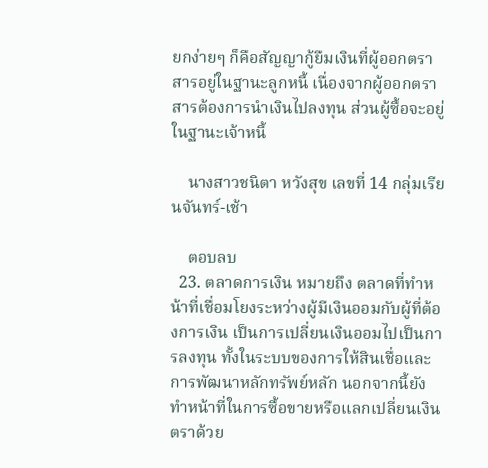ยกง่ายๆ ก็คือสัญญากู้ยืมเงินที่ผู้ออกตราสารอยู่ในฐานะลูกหนี้ เนื่องจากผู้ออกตราสารต้องการนำเงินไปลงทุน ส่วนผู้ซื้อจะอยู่ในฐานะเจ้าหนี้

    นางสาวชนิตา หวังสุข เลขที่ 14 กลุ่มเรียนจันทร์-เช้า

    ตอบลบ
  23. ตลาดการเงิน หมายถึง ตลาดที่ทำหน้าที่เชื่อมโยงระหว่างผู้มีเงินออมกับผู้ที่ต้องการเงิน เป็นการเปลี่ยนเงินออมไปเป็นการลงทุน ทั้งในระบบของการให้สินเชื่อและการพัฒนาหลักทรัพย์หลัก นอกจากนี้ยังทำหน้าที่ในการซื้อขายหรือแลกเปลี่ยนเงินตราด้วย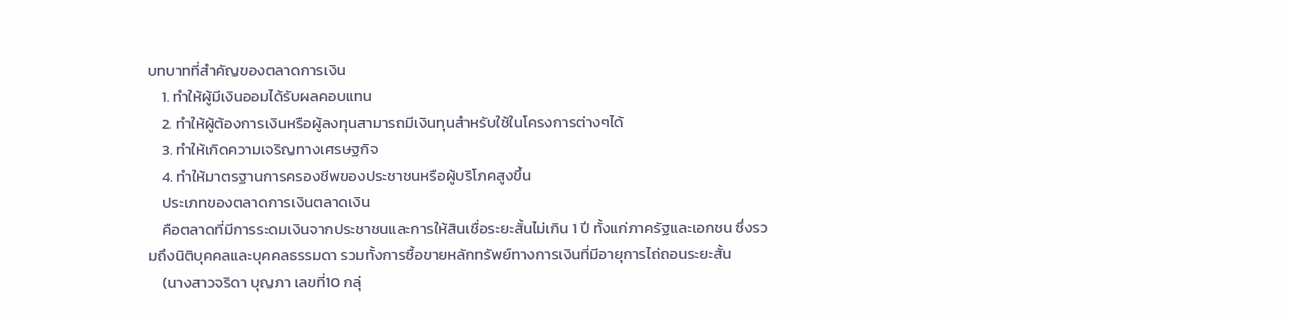บทบาทที่สำคัญของตลาดการเงิน
    1. ทำให้ผู้มีเงินออมได้รับผลคอบแทน
    2. ทำให้ผู้ต้องการเงินหรือผู้ลงทุนสามารถมีเงินทุนสำหรับใช้ในโครงการต่างๆได้
    3. ทำให้เกิดความเจริญทางเศรษฐกิจ
    4. ทำให้มาตรฐานการครองชีพของประชาชนหรือผู้บริโภคสูงขึ้น
    ประเภทของตลาดการเงินตลาดเงิน
    คือตลาดที่มีการระดมเงินจากประชาชนและการให้สินเชื่อระยะสั้นไม่เกิน 1 ปี ทั้งแก่ภาครัฐและเอกชน ซึ่งรวมถึงนิติบุคคลและบุคคลธรรมดา รวมทั้งการซื้อขายหลักทรัพย์ทางการเงินที่มีอายุการไถ่ถอนระยะสั้น
    (นางสาวจริดา บุญภา เลขที่10 กลุ่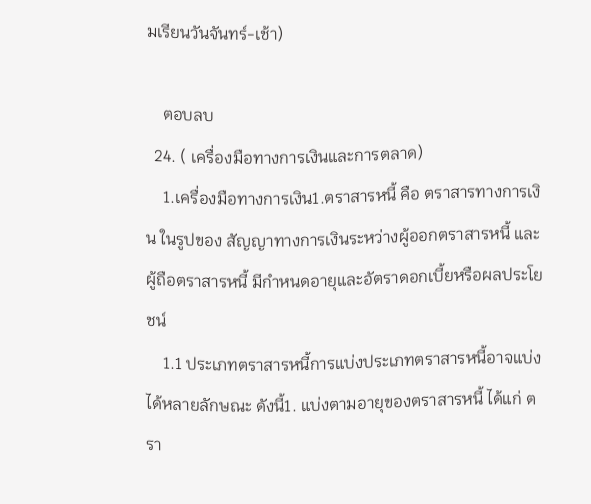มเรียนวันจันทร์-เช้า)

    ตอบลบ
  24. ( เครื่องมือทางการเงินและการตลาด)
    1.เครื่องมือทางการเงิน1.ตราสารหนี้ คือ ตราสารทางการเงิน ในรูปของ สัญญาทางการเงินระหว่างผู้ออกตราสารหนี้ และผู้ถือตราสารหนี้ มีกำหนดอายุและอัตราดอกเบี้ยหรือผลประโยชน์
    1.1 ประเภทตราสารหนี้การแบ่งประเภทตราสารหนี้อาจแบ่งได้หลายลักษณะ ดังนี้1. แบ่งตามอายุของตราสารหนี้ ได้แก่ ตรา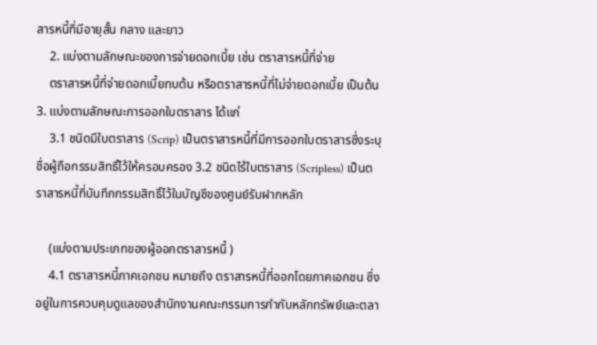สารหนี้ที่มีอายุสั้น กลาง และยาว
    2. แบ่งตามลักษณะของการจ่ายดอกเบี้ย เช่น ตราสารหนี้ที่จ่าย
    ตราสารหนี้ที่จ่ายดอกเบี้ยทบต้น หรือตราสารหนี้ที่ไม่จ่ายดอกเบี้ย เป็นต้น3. แบ่งตามลักษณะการออกใบตราสาร ได้แก่
    3.1 ชนิดมีใบตราสาร (Scrip) เป็นตราสารหนี้ที่มีการออกใบตราสารซึ่งระบุชื่อผู้ถือกรรมสิทธิ์ไว้ให้ครอบครอง 3.2 ชนิดไร้ใบตราสาร (Scripless) เป็นตราสารหนี้ที่บันทึกกรรมสิทธิ์ไว้ในบัญชีของศูนย์รับฝากหลัก

    (แบ่งตามประเภทของผู้ออกตราสารหนี้ )
    4.1 ตราสารหนี้ภาคเอกชน หมายถึง ตราสารหนี้ที่ออกโดยภาคเอกชน ซึ่งอยู่ในการควบคุมดูแลของสำนักงานคณะกรรมการกำกับหลักทรัพย์และตลา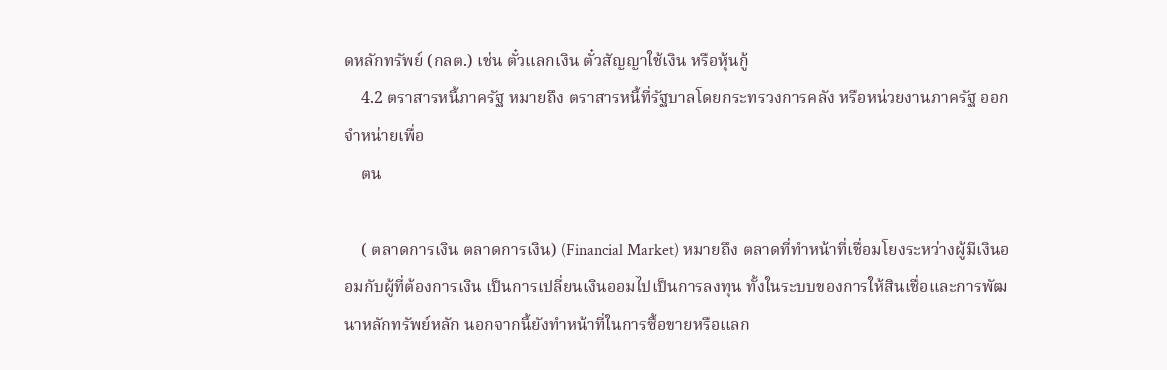ดหลักทรัพย์ (กลต.) เช่น ตั๋วแลกเงิน ตั๋วสัญญาใช้เงิน หรือหุ้นกู้
    4.2 ตราสารหนี้ภาครัฐ หมายถึง ตราสารหนี้ที่รัฐบาลโดยกระทรวงการคลัง หรือหน่วยงานภาครัฐ ออกจำหน่ายเพื่อ
    ตน

    ( ตลาดการเงิน ตลาดการเงิน) (Financial Market) หมายถึง ตลาดที่ทำหน้าที่เชื่อมโยงระหว่างผู้มีเงินออมกับผู้ที่ต้องการเงิน เป็นการเปลี่ยนเงินออมไปเป็นการลงทุน ทั้งในระบบของการให้สินเชื่อและการพัฒนาหลักทรัพย์หลัก นอกจากนี้ยังทำหน้าที่ในการซื้อขายหรือแลก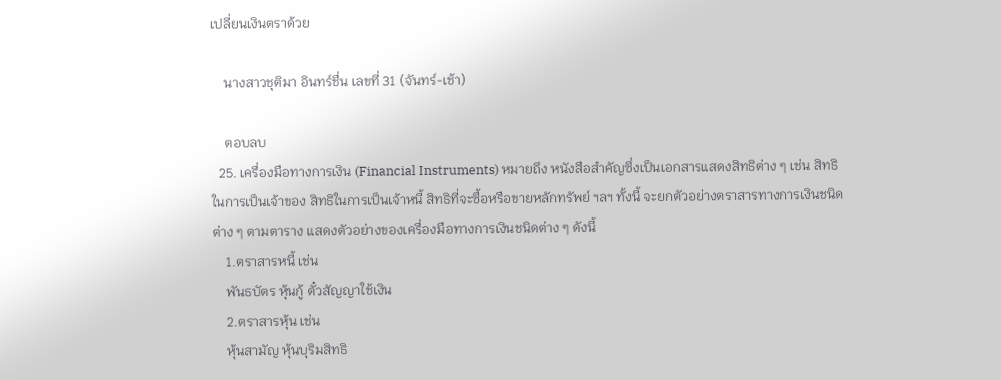เปลี่ยนเงินตราด้วย

    นางสาวชุติมา อินทร์ชื่น เลขที่ 31 (จันทร์-เช้า)

    ตอบลบ
  25. เครื่องมือทางการเงิน (Financial Instruments) หมายถึง หนังสือสำคัญซึ่งเป็นเอกสารแสดงสิทธิต่าง ๆ เช่น สิทธิในการเป็นเจ้าของ สิทธิในการเป็นเจ้าหนี้ สิทธิที่จะซื้อหรือขายหลักทรัพย์ ฯลฯ ทั้งนี้ จะยกตัวอย่างตราสารทางการเงินชนิดต่าง ๆ ตามตาราง แสดงตัวอย่างของเครื่องมือทางการเงินชนิดต่าง ๆ ดังนี้
    1.ตราสารหนี้ เช่น
    พันธบัตร หุ้นกู้ ตั๋วสัญญาใช้เงิน
    2.ตราสารหุ้น เช่น
    หุ้นสามัญ หุ้นบุริมสิทธิ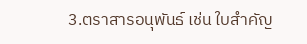3.ตราสารอนุพันธ์ เช่น ใบสำคัญ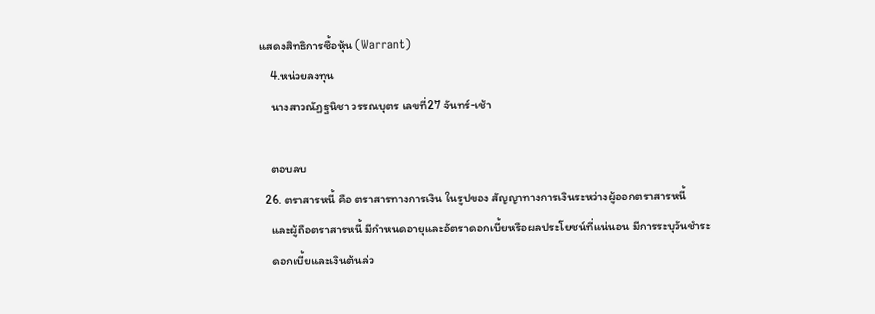แสดงสิทธิการซื้อหุ้น (Warrant)
    4.หน่วยลงทุน
    นางสาวณัฏฐนิชา วรรณบุตร เลขที่27 จันทร์-เช้า

    ตอบลบ
  26. ตราสารหนี้ คือ ตราสารทางการเงิน ในรูปของ สัญญาทางการเงินระหว่างผู้ออกตราสารหนี้
    และผู้ถือตราสารหนี้ มีกำหนดอายุและอัตราดอกเบี้ยหรือผลประโยชน์ที่แน่นอน มีการระบุวันชำระ
    ดอกเบี้ยและเงินต้นล่ว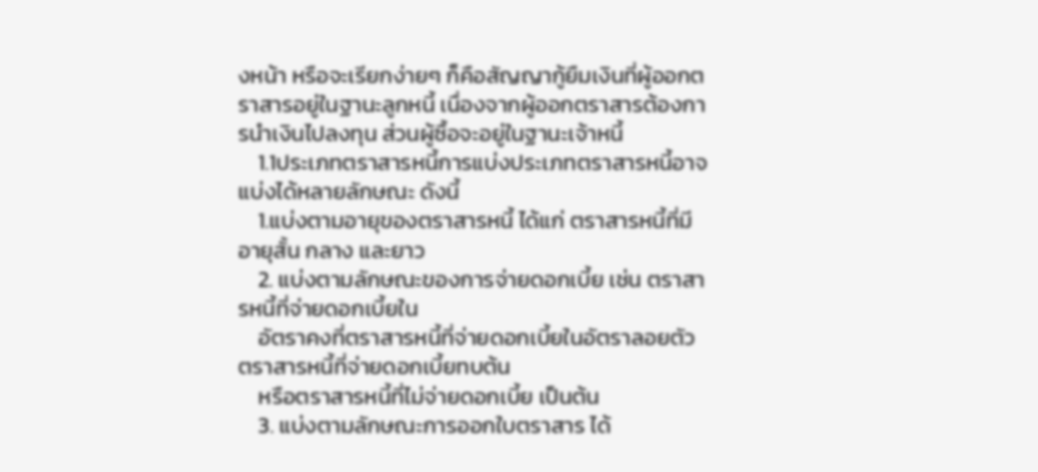งหน้า หรือจะเรียกง่ายๆ ก็คือสัญญากู้ยืมเงินที่ผู้ออกตราสารอยู่ในฐานะลูกหนี้ เนื่องจากผู้ออกตราสารต้องการนำเงินไปลงทุน ส่วนผู้ซื้อจะอยู่ในฐานะเจ้าหนี้
    1.1ประเภทตราสารหนี้การแบ่งประเภทตราสารหนี้อาจแบ่งได้หลายลักษณะ ดังนี้
    1.แบ่งตามอายุของตราสารหนี้ ได้แก่ ตราสารหนี้ที่มีอายุสั้น กลาง และยาว
    2. แบ่งตามลักษณะของการจ่ายดอกเบี้ย เช่น ตราสารหนี้ที่จ่ายดอกเบี้ยใน
    อัตราคงที่ตราสารหนี้ที่จ่ายดอกเบี้ยในอัตราลอยตัว ตราสารหนี้ที่จ่ายดอกเบี้ยทบต้น
    หรือตราสารหนี้ที่ไม่จ่ายดอกเบี้ย เป็นต้น
    3. แบ่งตามลักษณะการออกใบตราสาร ได้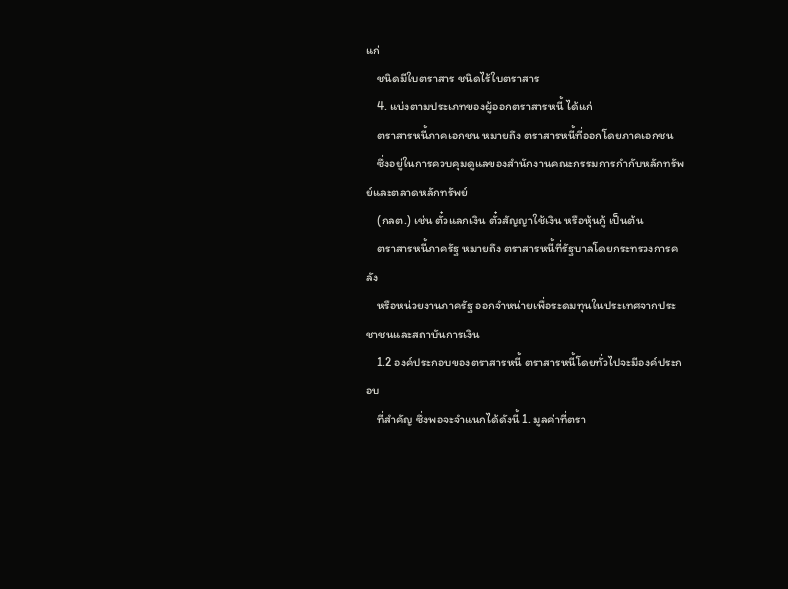แก่
    ชนิดมีใบตราสาร ชนิดไร้ใบตราสาร
    4. แบ่งตามประเภทของผู้ออกตราสารหนี้ ได้แก่
    ตราสารหนี้ภาคเอกชน หมายถึง ตราสารหนี้ที่ออกโดยภาคเอกชน
    ซึ่งอยู่ในการควบคุมดูแลของสำนักงานคณะกรรมการกำกับหลักทรัพย์และตลาดหลักทรัพย์
    (กลต.) เช่น ตั๋วแลกเงิน ตั๋วสัญญาใช้เงิน หรือหุ้นกู้ เป็นต้น
    ตราสารหนี้ภาครัฐ หมายถึง ตราสารหนี้ที่รัฐบาลโดยกระทรวงการคลัง
    หรือหน่วยงานภาครัฐ ออกจำหน่ายเพื่อระดมทุนในประเทศจากประชาชนและสถาบันการเงิน
    1.2 องค์ประกอบของตราสารหนี้ ตราสารหนี้โดยทั่วไปจะมีองค์ประกอบ
    ที่สำคัญ ซึ่งพอจะจำแนกได้ดังนี้ 1. มูลค่าที่ตรา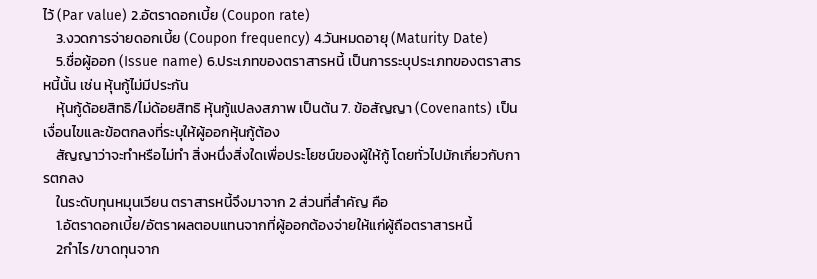ไว้ (Par value) 2.อัตราดอกเบี้ย (Coupon rate)
    3.งวดการจ่ายดอกเบี้ย (Coupon frequency) 4.วันหมดอายุ (Maturity Date)
    5.ชื่อผู้ออก (Issue name) 6.ประเภทของตราสารหนี้ เป็นการระบุประเภทของตราสารหนี้นั้น เช่น หุ้นกู้ไม่มีประกัน
    หุ้นกู้ด้อยสิทธิ/ไม่ด้อยสิทธิ หุ้นกู้แปลงสภาพ เป็นต้น 7. ข้อสัญญา (Covenants) เป็นเงื่อนไขและข้อตกลงที่ระบุให้ผู้ออกหุ้นกู้ต้อง
    สัญญาว่าจะทำหรือไม่ทำ สิ่งหนึ่งสิ่งใดเพื่อประโยชน์ของผู้ให้กู้ โดยทั่วไปมักเกี่ยวกับการตกลง
    ในระดับทุนหมุนเวียน ตราสารหนี้จึงมาจาก 2 ส่วนที่สำคัญ คือ
    1.อัตราดอกเบี้ย/อัตราผลตอบแทนจากที่ผู้ออกต้องจ่ายให้แก่ผู้ถือตราสารหนี้
    2กำไร/ขาดทุนจาก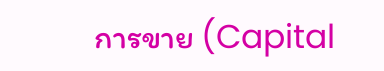การขาย (Capital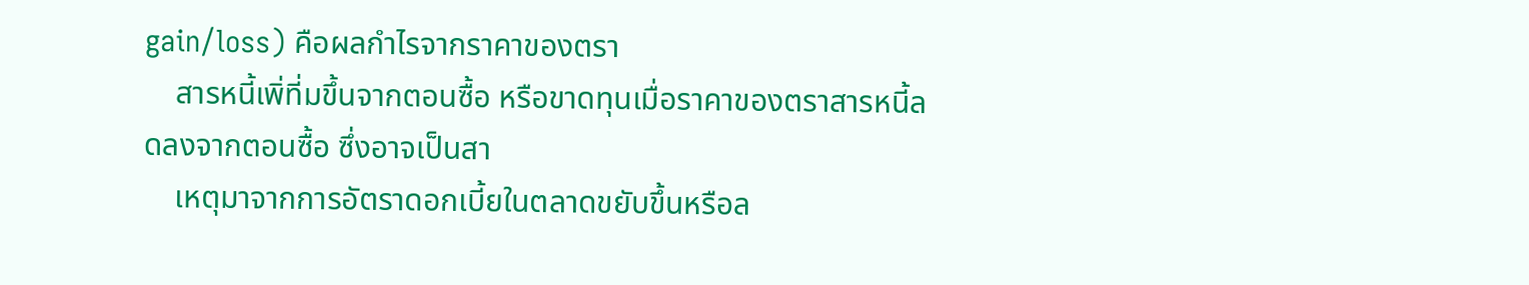gain/loss) คือผลกำไรจากราคาของตรา
    สารหนี้เพิ่ที่มขึ้นจากตอนซื้อ หรือขาดทุนเมื่อราคาของตราสารหนี้ลดลงจากตอนซื้อ ซึ่งอาจเป็นสา
    เหตุมาจากการอัตราดอกเบี้ยในตลาดขยับขึ้นหรือล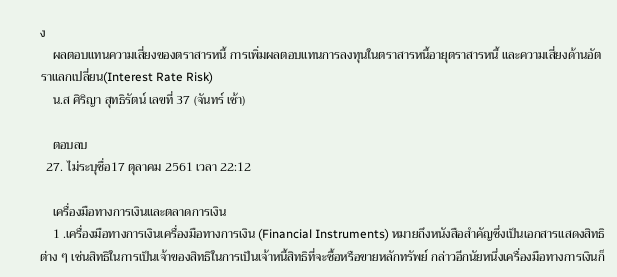ง
    ผลตอบแทนความเสี่ยงของตราสารหนี้ การเพิ่มผลตอบแทนการลงทุนในตราสารหนี้อายุตราสารหนี้ และความเสี่ยงด้านอัตราแลกเปลี่ยน(Interest Rate Risk)
    น.ส ศิริญา สุทธิรัตน์ เลขที่ 37 (จันทร์ เช้า)

    ตอบลบ
  27. ไม่ระบุชื่อ17 ตุลาคม 2561 เวลา 22:12

    เครื่องมือทางการเงินและตลาดการเงิน
    1 .เครื่องมือทางการเงินเครื่องมือทางการเงิน (Financial Instruments) หมายถึงหนังสือสำคัญซึ่งเป็นเอกสารแสดงสิทธิต่าง ๆ เช่นสิทธิในการเป็นเจ้าของสิทธิในการเป็นเจ้าหนี้สิทธิที่จะซื้อหรือขายหลักทรัพย์ กล่าวอีกนัยหนึ่งเครื่องมือทางการเงินก็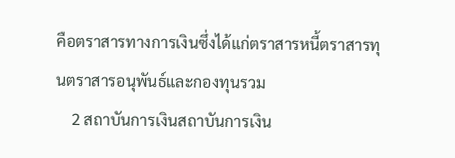คือตราสารทางการเงินซึ่งได้แก่ตราสารหนี้ตราสารทุนตราสารอนุพันธ์และกองทุนรวม
    2 สถาบันการเงินสถาบันการเงิน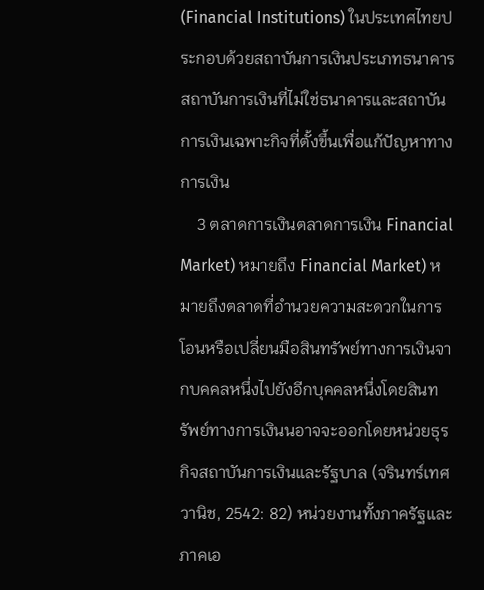(Financial Institutions) ในประเทศไทยประกอบด้วยสถาบันการเงินประเภทธนาคารสถาบันการเงินที่ไม่ใช่ธนาคารและสถาบันการเงินเฉพาะกิจที่ตั้งขึ้นเพื่อแก้ปัญหาทางการเงิน
    3 ตลาดการเงินตลาดการเงิน Financial Market) หมายถึง Financial Market) หมายถึงตลาดที่อำนวยความสะดวกในการโอนหรือเปลี่ยนมือสินทรัพย์ทางการเงินจากบคคลหนึ่งไปยังอีกบุคคลหนึ่งโดยสินทรัพย์ทางการเงินนอาจจะออกโดยหน่วยธุรกิจสถาบันการเงินและรัฐบาล (จรินทร์เทศวานิช, 2542: 82) หน่วยงานทั้งภาครัฐและภาคเอ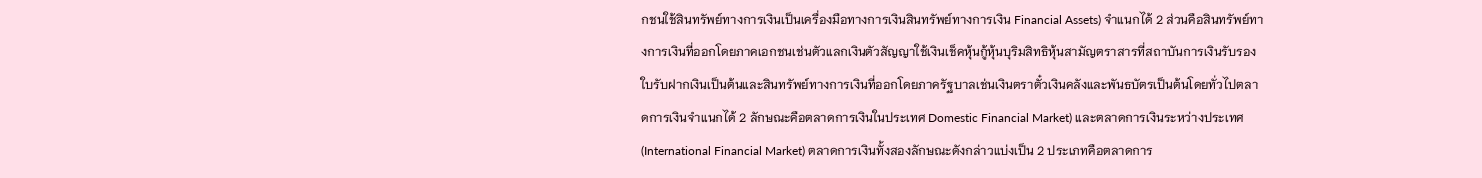กชนใช้สินทรัพย์ทางการเงินเป็นเครื่องมือทางการเงินสินทรัพย์ทางการเงิน Financial Assets) จำแนกได้ 2 ส่วนคือสินทรัพย์ทางการเงินที่ออกโดยภาคเอกชนเช่นตัวแลกเงินตัวสัญญาใช้เงินเช็คหุ้นกู้หุ้นบุริมสิทธิหุ้นสามัญตราสารที่สถาบันการเงินรับรองใบรับฝากเงินเป็นต้นและสินทรัพย์ทางการเงินที่ออกโดยภาครัฐบาลเช่นเงินตราตั๋วเงินคลังและพันธบัตรเป็นต้นโดยทั่วไปตลาดการเงินจำแนกได้ 2 ลักษณะคือตลาดการเงินในประเทศ Domestic Financial Market) และตลาดการเงินระหว่างประเทศ (International Financial Market) ตลาดการเงินทั้งสองลักษณะดังกล่าวแบ่งเป็น 2 ประเภทคือตลาดการ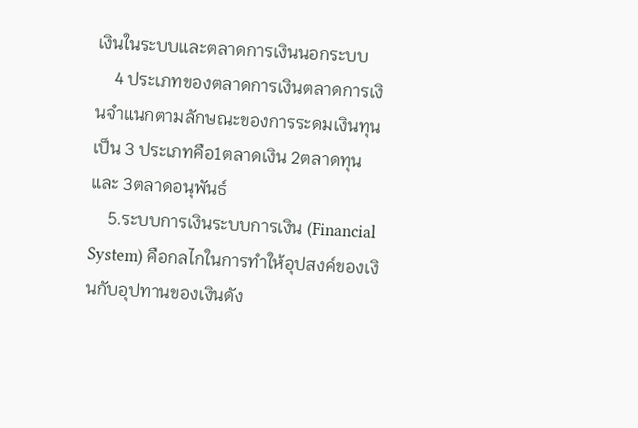เงินในระบบและตลาดการเงินนอกระบบ
    4 ประเภทของตลาดการเงินตลาดการเงินจำแนกตามลักษณะของการระดมเงินทุนเป็น 3 ประเภทคือ1ตลาดเงิน 2ตลาดทุนและ 3ตลาดอนุพันธ์
    5.ระบบการเงินระบบการเงิน (Financial System) คือกลไกในการทำให้อุปสงค์ของเงินกับอุปทานของเงินดัง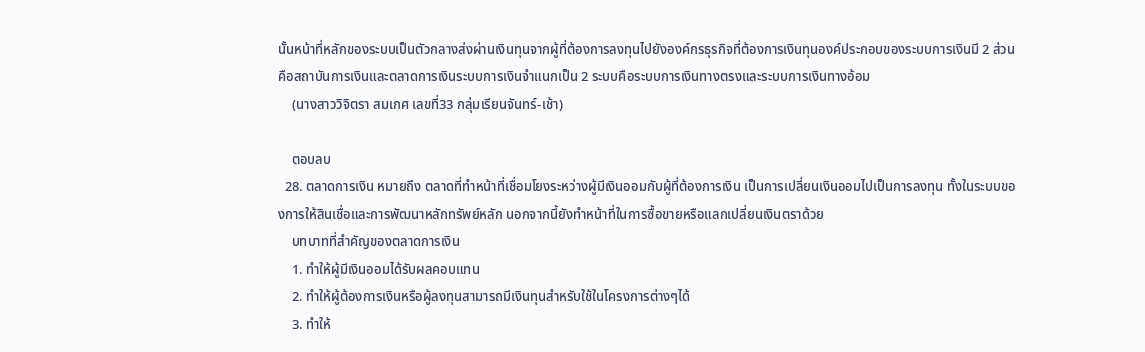นั้นหน้าที่หลักของระบบเป็นตัวกลางส่งผ่านเงินทุนจากผู้ที่ต้องการลงทุนไปยังองค์กรธุรกิจที่ต้องการเงินทุนองค์ประกอบของระบบการเงินมี 2 ส่วนคือสถาบันการเงินและตลาดการเงินระบบการเงินจำแนกเป็น 2 ระบบคือระบบการเงินทางตรงและระบบการเงินทางอ้อม
    (นางสาววิจิตรา สมเกศ เลขที่33 กลุ่มเรียนจันทร์-เช้า)

    ตอบลบ
  28. ตลาดการเงิน หมายถึง ตลาดที่ทำหน้าที่เชื่อมโยงระหว่างผู้มีเงินออมกับผู้ที่ต้องการเงิน เป็นการเปลี่ยนเงินออมไปเป็นการลงทุน ทั้งในระบบของการให้สินเชื่อและการพัฒนาหลักทรัพย์หลัก นอกจากนี้ยังทำหน้าที่ในการซื้อขายหรือแลกเปลี่ยนเงินตราด้วย
    บทบาทที่สำคัญของตลาดการเงิน
    1. ทำให้ผู้มีเงินออมได้รับผลคอบแทน
    2. ทำให้ผู้ต้องการเงินหรือผู้ลงทุนสามารถมีเงินทุนสำหรับใช้ในโครงการต่างๆได้
    3. ทำให้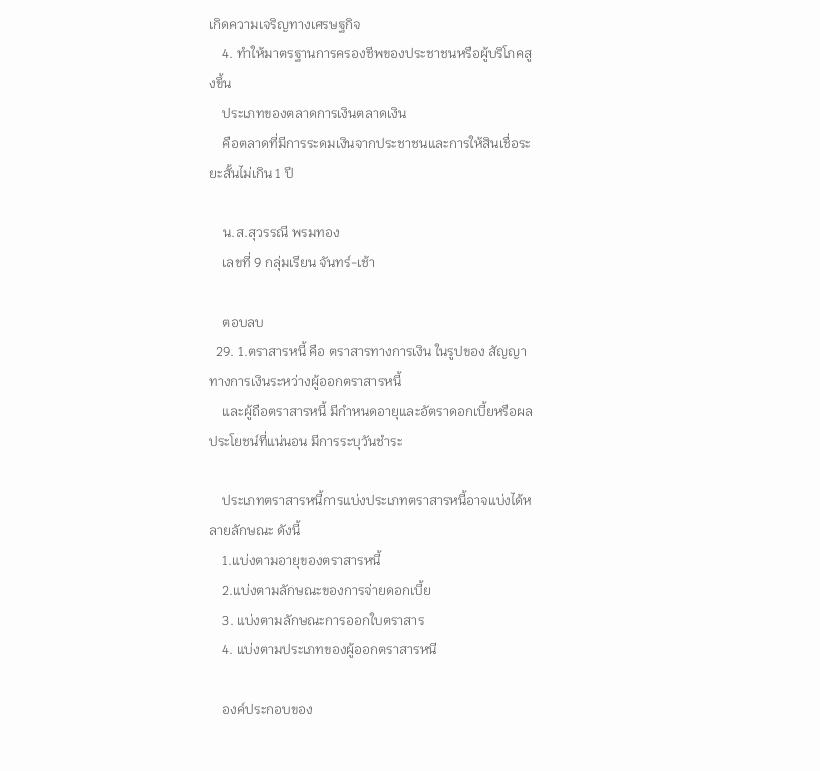เกิดความเจริญทางเศรษฐกิจ
    4. ทำให้มาตรฐานการครองชีพของประชาชนหรือผู้บริโภคสูงขึ้น
    ประเภทของตลาดการเงินตลาดเงิน
    คือตลาดที่มีการระดมเงินจากประชาชนและการให้สินเชื่อระยะสั้นไม่เกิน 1 ปี

    น.ส.สุวรรณี พรมทอง
    เลขที่ 9 กลุ่มเรียน จันทร์-เช้า

    ตอบลบ
  29. 1.ตราสารหนี้ คือ ตราสารทางการเงิน ในรูปของ สัญญาทางการเงินระหว่างผู้ออกตราสารหนี้
    และผู้ถือตราสารหนี้ มีกำหนดอายุและอัตราดอกเบี้ยหรือผลประโยชน์ที่แน่นอน มีการระบุวันชำระ

    ประเภทตราสารหนี้การแบ่งประเภทตราสารหนี้อาจแบ่งได้หลายลักษณะ ดังนี้
    1.แบ่งตามอายุของตราสารหนี้
    2.แบ่งตามลักษณะของการจ่ายดอกเบี้ย
    3. แบ่งตามลักษณะการออกใบตราสาร
    4. แบ่งตามประเภทของผู้ออกตราสารหนี

    องค์ประกอบของ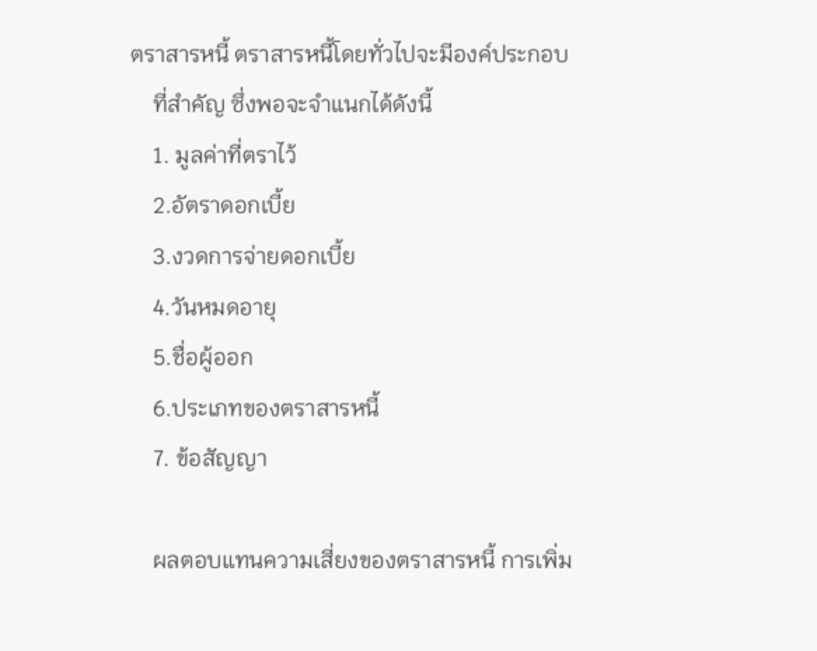ตราสารหนี้ ตราสารหนี้โดยทั่วไปจะมีองค์ประกอบ
    ที่สำคัญ ซึ่งพอจะจำแนกได้ดังนี้
    1. มูลค่าที่ตราไว้
    2.อัตราดอกเบี้ย
    3.งวดการจ่ายดอกเบี้ย
    4.วันหมดอายุ
    5.ชื่อผู้ออก
    6.ประเภทของตราสารหนี้
    7. ข้อสัญญา

    ผลตอบแทนความเสี่ยงของตราสารหนี้ การเพิ่ม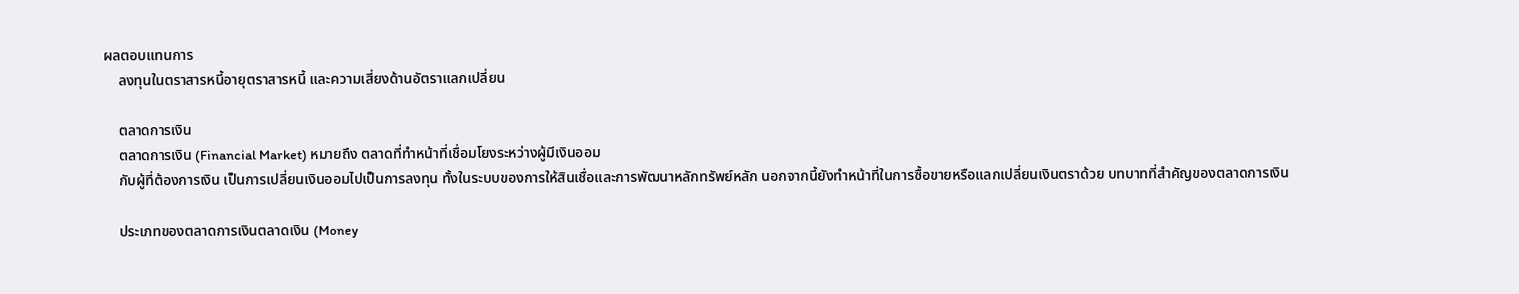ผลตอบแทนการ
    ลงทุนในตราสารหนี้อายุตราสารหนี้ และความเสี่ยงด้านอัตราแลกเปลี่ยน

    ตลาดการเงิน
    ตลาดการเงิน (Financial Market) หมายถึง ตลาดที่ทำหน้าที่เชื่อมโยงระหว่างผู้มีเงินออม
    กับผู้ที่ต้องการเงิน เป็นการเปลี่ยนเงินออมไปเป็นการลงทุน ทั้งในระบบของการให้สินเชื่อและการพัฒนาหลักทรัพย์หลัก นอกจากนี้ยังทำหน้าที่ในการซื้อขายหรือแลกเปลี่ยนเงินตราด้วย บทบาทที่สำคัญของตลาดการเงิน

    ประเภทของตลาดการเงินตลาดเงิน (Money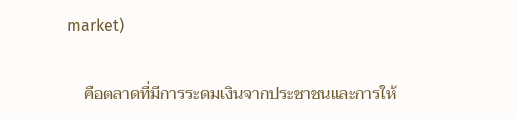market)

    คือตลาดที่มีการระดมเงินจากประชาชนและการให้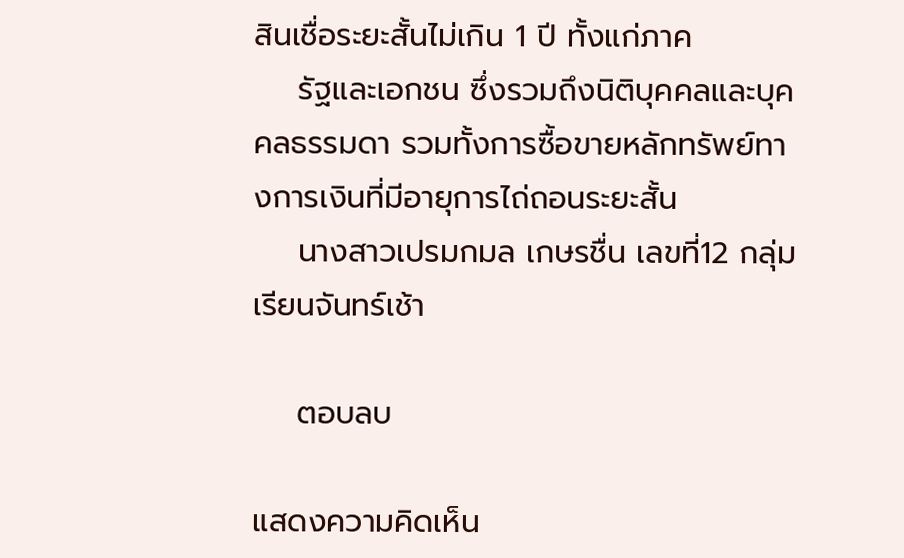สินเชื่อระยะสั้นไม่เกิน 1 ปี ทั้งแก่ภาค
    รัฐและเอกชน ซึ่งรวมถึงนิติบุคคลและบุคคลธรรมดา รวมทั้งการซื้อขายหลักทรัพย์ทางการเงินที่มีอายุการไถ่ถอนระยะสั้น
    นางสาวเปรมกมล เกษรชื่น เลขที่12 กลุ่มเรียนจันทร์เช้า

    ตอบลบ

แสดงความคิดเห็น